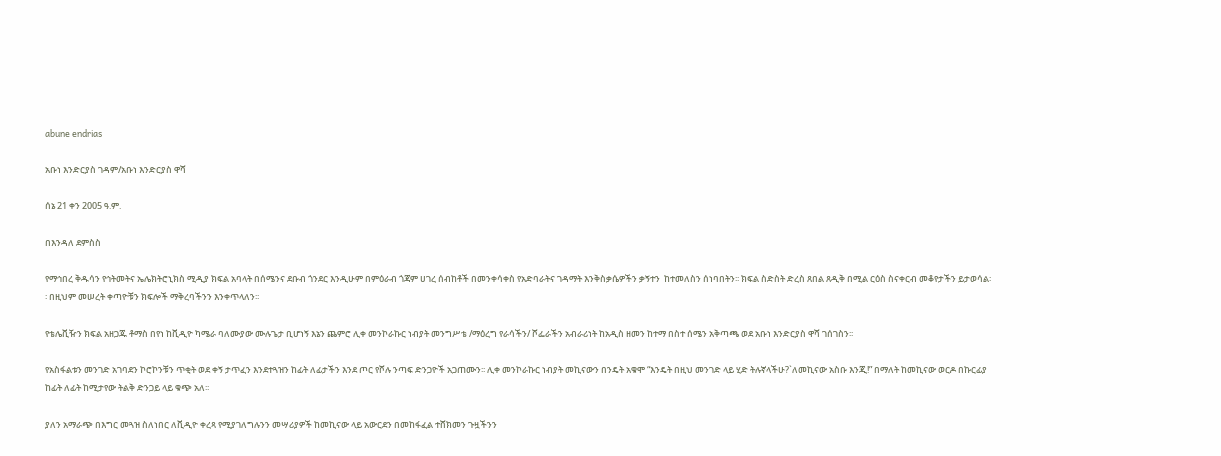abune endrias

አቡነ እንድርያስ ገዳም/አቡነ እንድርያስ ዋሻ

ሰኔ 21 ቀን 2005 ዓ.ም.

በእንዳለ ደምስስ

የማኅበረ ቅዱሳን የኅትመትና ኤሌክትሮኒክስ ሚዲያ ክፍል አባላት በሰሜንና ደቡብ ጎንደር እንዲሁም በምዕራብ ጎጃም ሀገረ ሰብከቶች በመንቀሳቀስ የአድባራትና ገዳማት እንቅስቃሴዎችን ቃኝተን  ከተመለስን ሰነባበትን፡፡ ክፍል ስድስት ድረስ ጸበል ጸዲቅ በሚል ርዕስ ስናቀርብ መቆየታችን ይታወሳል፡፡ በዚህም መሠረት ቀጣዮቹን ክፍሎች ማቅረባችንን እንቀጥላለን፡፡

የቴሌቪዥን ክፍል አዘጋጁ ቶማስ በየነ ከቪዲዮ ካሜራ ባለሙያው ሙሉጌታ ቢሆነኝ እኔን ጨምሮ ሊቀ መንኮራኩር ነብያት መንግሥቴ /ማዕረግ የራሳችን/ ሾፌራችን አብራሪነት ከአዲስ ዘመን ከተማ በስተ ሰሜን አቅጣጫ ወደ አቡነ እንድርያስ ዋሻ ገሰገስን፡፡

የአስፋልቱን መንገድ አገባደን ኮሮኮንቹን ጥቂት ወደ ቀኝ ታጥፈን እንደተጓዝን ከፊት ለፊታችን እንደ ጦር የሾሉ ንጣፍ ድንጋዮች አጋጠሙን፡፡ ሊቀ መንኮራኩር ነብያት መኪናውን በንዴት አቁሞ “እንዴት በዚህ መንገድ ላይ ሂድ ትሉኛላችሁ?`ለመኪናው አስቡ እንጂ!” በማለት ከመኪናው ወርዶ በኩርፊያ ከፊት ለፊት ከሚታየው ትልቅ ድንጋይ ላይ ቁጭ አለ፡፡

ያለን አማራጭ በእግር መጓዝ ስለነበር ለቪዲዮ ቀረጻ የሚያገለግሉንን መሣሪያዎች ከመኪናው ላይ አውርደን በመከፋፈል ተሸክመን ጉዟችንን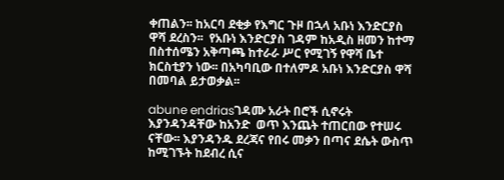ቀጠልን፡፡ ከአርባ ደቂቃ የእግር ጉዞ በኋላ አቡነ እንድርያስ ዋሻ ደረስን፡፡  የአቡነ እንድርያስ ገዳም ከአዲስ ዘመን ከተማ በስተሰሜን አቅጣጫ ከተራራ ሥር የሚገኝ የዋሻ ቤተ ክርስቲያን ነው፡፡ በአካባቢው በተለምዶ አቡነ እንድርያስ ዋሻ በመባል ይታወቃል፡፡

abune endriasገዳሙ አራት በሮች ሲኖሩት እያንዳንዳቸው ከአንድ  ወጥ እንጨት ተጠርበው የተሠሩ ናቸው፡፡ እያንዳንዱ ደረጃና የበሩ መቃን በጣና ደሴት ውስጥ ከሚገኙት ከደብረ ሲና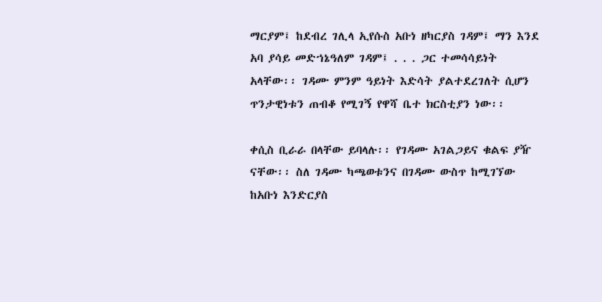ማርያም፤ ከደብረ ገሊላ ኢየሱስ አቡነ ዘካርያስ ገዳም፤ ማን እንደ አባ ያሳይ መድኀኔዓለም ገዳም፤ . . . ጋር ተመሳሳይነት አላቸው፡፡ ገዳሙ ምንም ዓይነት እድሳት ያልተደረገለት ሲሆን ጥንታዊነቱን ጠብቆ የሚገኝ የዋሻ ቤተ ክርስቲያን ነው፡፡

ቀሲስ ቢራራ በላቸው ይባላሉ፡፡ የገዳሙ አገልጋይና ቁልፍ ያዥ ናቸው፡፡ ስለ ገዳሙ ካጫወቱንና በገዳሙ ውስጥ ከሚገኘው ከአቡነ እንድርያስ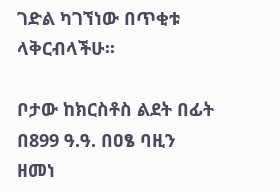ገድል ካገኘነው በጥቂቱ ላቅርብላችሁ፡፡

ቦታው ከክርስቶስ ልደት በፊት በ899 ዓ.ዓ. በዐፄ ባዚን ዘመነ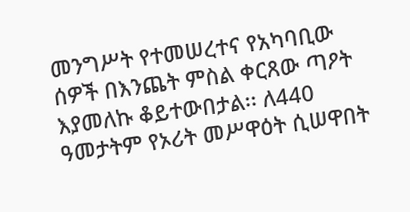መንግሥት የተመሠረተና የአካባቢው ሰዎች በእንጨት ምስል ቀርጸው ጣዖት እያመለኩ ቆይተውበታል፡፡ ለ440 ዓመታትም የኦሪት መሥዋዕት ሲሠዋበት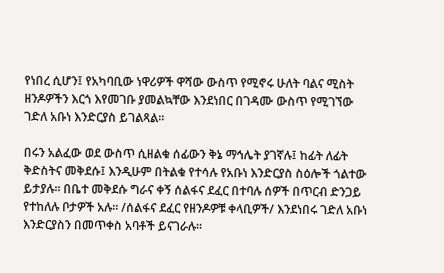የነበረ ሲሆን፤ የአካባቢው ነዋሪዎች ዋሻው ውስጥ የሚኖሩ ሁለት ባልና ሚስት  ዘንዶዎችን እርጎ እየመገቡ ያመልኳቸው እንደነበር በገዳሙ ውስጥ የሚገኘው ገድለ አቡነ እንድርያስ ይገልጻል፡፡

በሩን አልፈው ወደ ውስጥ ሲዘልቁ ሰፊውን ቅኔ ማኅሌት ያገኛሉ፤ ከፊት ለፊት ቅድስትና መቅደሱ፤ እንዲሁም በትልቁ የተሳሉ የአቡነ እንድርያስ ስዕሎች ጎልተው ይታያሉ፡፡ በቤተ መቅደሱ ግራና ቀኝ ሰልፋና ደፈር በተባሉ ሰዎች በጥርብ ድንጋይ የተከለሉ ቦታዎች አሉ፡፡ /ሰልፋና ደፈር የዘንዶዎቹ ቀላቢዎች/ እንደነበሩ ገድለ አቡነ እንድርያስን በመጥቀስ አባቶች ይናገራሉ፡፡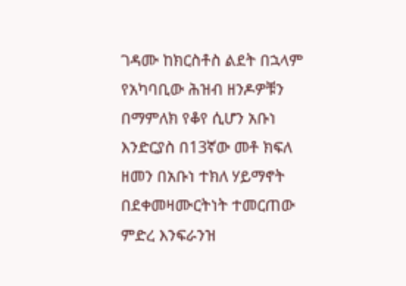ገዳሙ ከክርስቶስ ልደት በኋላም የአካባቢው ሕዝብ ዘንዶዎቹን በማምለክ የቆየ ሲሆን አቡነ እንድርያስ በ13ኛው መቶ ክፍለ ዘመን በአቡነ ተክለ ሃይማኖት በደቀመዛሙርትነት ተመርጠው ምድረ እንፍራንዝ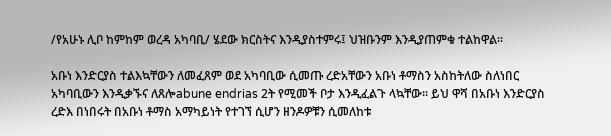/የአሁኑ ሊቦ ከምከም ወረዳ አካባቢ/ ሄደው ክርስትና እንዲያስተምሩ፤ ህዝቡንም እንዲያጠምቁ ተልከዋል፡፡

አቡነ እንድርያስ ተልእኳቸውን ለመፈጸም ወደ አካባቢው ሲመጡ ረድአቸውን አቡነ ቶማስን አስከትለው ስለነበር አካባቢውን እንዲቃኙና ለጸሎabune endrias 2ት የሚመች ቦታ እንዲፈልጉ ላኳቸው፡፡ ይህ ዋሻ በአቡነ እንድርያስ ረድእ በነበሩት በአቡነ ቶማስ አማካይነት የተገኘ ሲሆን ዘንዶዎቹን ሲመለከቱ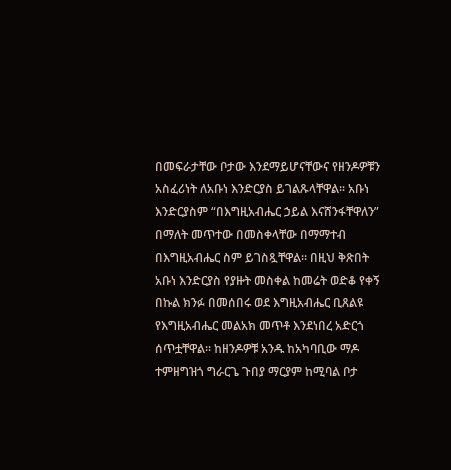በመፍራታቸው ቦታው እንደማይሆናቸውና የዘንዶዎቹን አስፈሪነት ለአቡነ እንድርያስ ይገልጹላቸዋል፡፡ አቡነ እንድርያስም “በእግዚአብሔር ኃይል እናሸንፋቸዋለን” በማለት መጥተው በመስቀላቸው በማማተብ በእግዚአብሔር ስም ይገስጿቸዋል፡፡ በዚህ ቅጽበት አቡነ እንድርያስ የያዙት መስቀል ከመሬት ወድቆ የቀኝ በኩል ክንፉ በመሰበሩ ወደ እግዚአብሔር ቢጸልዩ የእግዚአብሔር መልአክ መጥቶ እንደነበረ አድርጎ ሰጥቷቸዋል፡፡ ከዘንዶዎቹ አንዱ ከአካባቢው ማዶ ተምዘግዝጎ ግራርጌ ጉበያ ማርያም ከሚባል ቦታ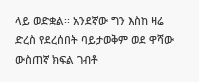ላይ ወድቋል፡፡ አንደኛው ግን እስከ ዛሬ ድረስ የደረሰበት ባይታወቅም ወደ ዋሻው ውስጠኛ ክፍል ገብቶ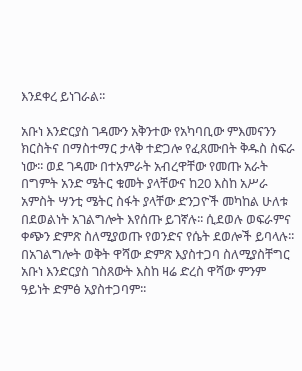እንደቀረ ይነገራል፡፡

አቡነ እንድርያስ ገዳሙን አቅንተው የአካባቢው ምእመናንን ክርስትና በማስተማር ታላቅ ተድጋሎ የፈጸሙበት ቅዱስ ስፍራ ነው፡፡ ወደ ገዳሙ በተአምራት አብረዋቸው የመጡ አራት በግምት አንድ ሜትር ቁመት ያላቸውና ከ20 እስከ አሥራ አምስት ሣንቲ ሜትር ስፋት ያላቸው ድንጋዮች መካከል ሁለቱ በደወልነት አገልግሎት እየሰጡ ይገኛሉ፡፡ ሲደወሉ ወፍራምና ቀጭን ድምጽ ስለሚያወጡ የወንድና የሴት ደወሎች ይባላሉ፡፡ በአገልግሎት ወቅት ዋሻው ድምጽ እያስተጋባ ስለሚያስቸግር አቡነ እንድርያስ ገስጸውት እስከ ዛሬ ድረስ ዋሻው ምንም ዓይነት ድምፅ አያስተጋባም፡፡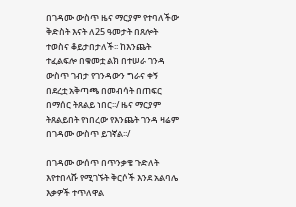በገዳሙ ውስጥ ዜና ማርያም የተባለችው ቅድስት እናት ለ25 ዓመታት በጸሎት ተወስና ቆይታበታለች፡፡ ከእንጨት ተፈልፍሎ በቁመቷ ልክ በተሠራ ገንዳ ውስጥ ገብታ የገንዳውን ግራና ቀኝ በደረቷ አቅጣጫ በመብሳት በጠፍር በማሰር ትጸልይ ነበር፡፡/ ዜና ማርያም ትጸልይበት የነበረው የእንጨት ገንዳ ዛሬም በገዳሙ ውስጥ ይገኛል፡፡/

በገዳሙ ውሰጥ በጥንቃቄ ጉድለት እየተበላሹ የሚገኙት ቅርሶች እንደ አልባሌ እቃዎች ተጥለዋል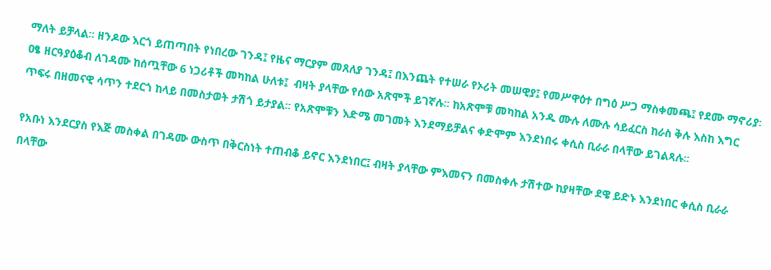ማለት ይቻላል፡፡ ዘንዶው እርጎ ይጠጣበት የነበረው ገንዳ፤ የዜና ማርያም መጸለያ ገንዳ፤ በእንጨት የተሠራ የኦሪት መሠዊያ፤ የመሥዋዕተ በግዕ ሥጋ ማስቀመጫ፤ የደሙ ማኖሪያ፡ ዐፄ ዘርዓያዕቆብ ለገዳሙ ከሰጧቸው 6 ነጋሪቶች መካከል ሁለቱ፤  ብዛት ያላቸው የሰው አጽሞች ይገኛሉ፡፡ ከአጽሞቹ መካከል አንዱ ሙሉ ለሙሉ ሳይፈርስ ከራስ ቅሉ እስከ እግር ጥፍሩ በዘመናዊ ሳጥን ተደርጎ ከላይ በመስታወት ታሽጎ ይታያል፡፡ የአጽሞቹን እድሜ መገመት እንደማይቻልና ቀድሞም እንደነበሩ ቀሲስ ቢራራ በላቸው ይገልጻሉ፡፡

የአቡነ እንደርያስ የእጅ መስቀል በገዳሙ ውስጥ በቅርስነት ተጠብቆ ይኖር እንደነበር፤ ብዛት ያላቸው ምእመናን በመስቀሉ ታሽተው ከያዛቸው ደዌ ይድኑ እንደነበር ቀሲስ ቢራራ በላቸው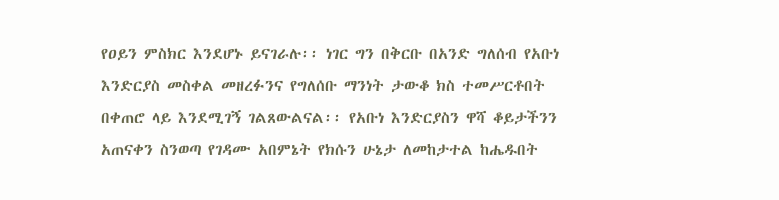የዐይን ምስክር እንደሆኑ ይናገራሉ፡፡ ነገር ግን በቅርቡ በአንድ ግለሰብ የአቡነ እንድርያስ መስቀል መዘረፉንና የግለሰቡ ማንነት ታውቆ ክስ ተመሥርቶበት በቀጠሮ ላይ እንደሚገኝ ገልጸውልናል፡፡ የአቡነ እንድርያስን ዋሻ ቆይታችንን አጠናቀን ስንወጣ የገዳሙ አበምኔት የክሱን ሁኔታ ለመከታተል ከሔዱበት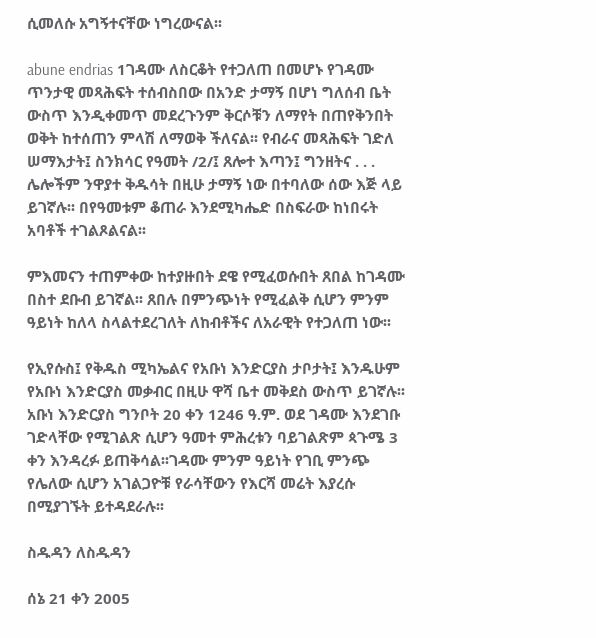ሲመለሱ አግኝተናቸው ነግረውናል፡፡

abune endrias 1ገዳሙ ለስርቆት የተጋለጠ በመሆኑ የገዳሙ ጥንታዊ መጻሕፍት ተሰብስበው በአንድ ታማኝ በሆነ ግለሰብ ቤት ውስጥ እንዲቀመጥ መደረጉንም ቅርሶቹን ለማየት በጠየቅንበት ወቅት ከተሰጠን ምላሽ ለማወቅ ችለናል፡፡ የብራና መጻሕፍት ገድለ ሠማእታት፤ ስንክሳር የዓመት /2/፤ ጸሎተ እጣን፤ ግንዘትና . . . ሌሎችም ንዋያተ ቅዱሳት በዚሁ ታማኝ ነው በተባለው ሰው እጅ ላይ ይገኛሉ፡፡ በየዓመቱም ቆጠራ እንደሚካሔድ በስፍራው ከነበሩት አባቶች ተገልጾልናል፡፡

ምእመናን ተጠምቀው ከተያዙበት ደዌ የሚፈወሱበት ጸበል ከገዳሙ በስተ ደቡብ ይገኛል፡፡ ጸበሉ በምንጭነት የሚፈልቅ ሲሆን ምንም ዓይነት ከለላ ስላልተደረገለት ለከብቶችና ለአራዊት የተጋለጠ ነው፡፡

የኢየሱስ፤ የቅዱስ ሚካኤልና የአቡነ እንድርያስ ታቦታት፤ እንዱሁም የአቡነ እንድርያስ መቃብር በዚሁ ዋሻ ቤተ መቅደስ ውስጥ ይገኛሉ፡፡ አቡነ እንድርያስ ግንቦት 20 ቀን 1246 ዓ.ም. ወደ ገዳሙ እንደገቡ ገድላቸው የሚገልጽ ሲሆን ዓመተ ምሕረቱን ባይገልጽም ጳጉሜ 3 ቀን እንዳረፉ ይጠቅሳል፡፡ገዳሙ ምንም ዓይነት የገቢ ምንጭ የሌለው ሲሆን አገልጋዮቹ የራሳቸውን የእርሻ መሬት እያረሱ በሚያገኙት ይተዳደራሉ፡፡

ስዱዳን ለስዱዳን

ሰኔ 21 ቀን 2005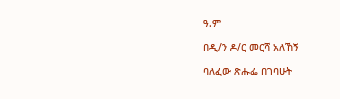ዓ.ም

በዲ/ን ዶ/ር መርሻ አለኸኝ

ባለፈው ጽሑፌ በገባሁት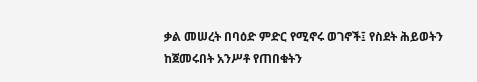ቃል መሠረት በባዕድ ምድር የሚኖሩ ወገኖች፤ የስደት ሕይወትን ከጀመሩበት አንሥቶ የጠበቁትን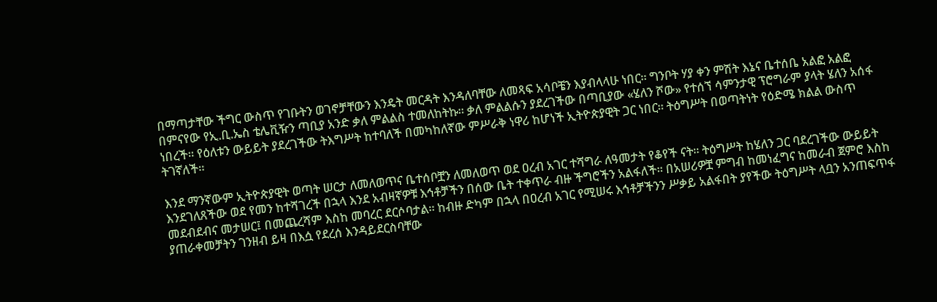በማጣታቸው ችግር ውስጥ የገቡትን ወገኖቻቸውን እንዴት መርዳት እንዳለባቸው ለመጻፍ አሳቦቼን እያብላላሁ ነበር፡፡ ግንቦት ሃያ ቀን ምሽት እኔና ቤተሰቤ አልፎ አልፎ በምናየው የኢ.ቢ.ኤስ ቴሌቪዥን ጣቢያ አንድ ቃለ ምልልስ ተመለከትኩ፡፡ ቃለ ምልልሱን ያደረገችው በጣቢያው «ሄለን ሾው» የተሰኘ ሳምንታዊ ፕሮግራም ያላት ሄለን አሰፋ ነበረች፡፡ የዕለቱን ውይይት ያደረገችው ትእግሥት ከተባለች በመካከለኛው ምሥራቅ ነዋሪ ከሆነች ኢትዮጵያዊት ጋር ነበር፡፡ ትዕግሥት በወጣትነት የዕድሜ ክልል ውስጥ ትገኛለች፡፡

እንደ ማንኛውም ኢትዮጵያዊት ወጣት ሠርታ ለመለወጥና ቤተሰቦቿን ለመለወጥ ወደ ዐረብ አገር ተሻግራ ለዓመታት የቆየች ናት፡፡ ትዕግሥት ከሄለን ጋር ባደረገችው ውይይት እንደገለጸችው ወደ የመን ከተሻገረች በኋላ እንደ አብዛኛዎቹ እኅቶቻችን በሰው ቤት ተቀጥራ ብዙ ችግሮችን አልፋለች፡፡ በአሠሪዎቿ ምግብ ከመነፈግና ከመራብ ጀምሮ እስከ መደብደብና መታሠር፤ በመጨረሻም እስከ መባረር ደርሶባታል፡፡ ከብዙ ድካም በኋላ በዐረብ አገር የሚሠሩ እኅቶቻችንን ሥቃይ አልፋበት ያየችው ትዕግሥት ላቧን አንጠፍጥፋ ያጠራቀመቻትን ገንዘብ ይዛ በእሷ የደረሰ እንዳይደርስባቸው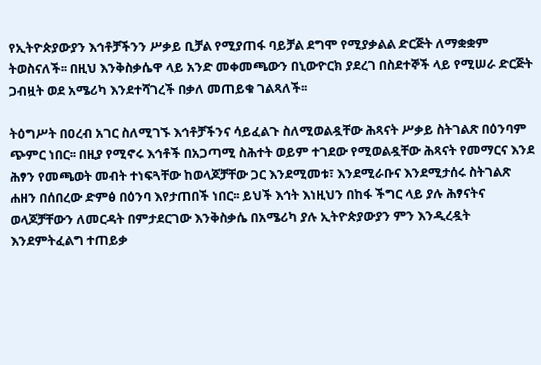የኢትዮጵያውያን እኅቶቻችንን ሥቃይ ቢቻል የሚያጠፋ ባይቻል ደግሞ የሚያቃልል ድርጅት ለማቋቋም ትወስናለች፡፡ በዚህ እንቅስቃሴዋ ላይ አንድ መቀመጫውን በኒውዮርክ ያደረገ በስደተኞች ላይ የሚሠራ ድርጅት ጋብዟት ወደ አሜሪካ እንደተሻገረች በቃለ መጠይቁ ገልጻለች፡፡

ትዕግሥት በዐረብ አገር ስለሚገኙ እኅቶቻችንና ሳይፈልጉ ስለሚወልዷቸው ሕጻናት ሥቃይ ስትገልጽ በዕንባም ጭምር ነበር፡፡ በዚያ የሚኖሩ እኅቶች በአጋጣሚ ስሕተት ወይም ተገደው የሚወልዷቸው ሕጻናት የመማርና እንደ ሕፃን የመጫወት መብት ተነፍጓቸው ከወላጆቻቸው ጋር እንደሚመቱ፣ እንደሚራቡና እንደሚታሰሩ ስትገልጽ ሐዘን በሰበረው ድምፅ በዕንባ እየታጠበች ነበር፡፡ ይህች እኅት እነዚህን በከፋ ችግር ላይ ያሉ ሕፃናትና ወላጆቻቸውን ለመርዳት በምታደርገው እንቅስቃሴ በአሜሪካ ያሉ ኢትዮጵያውያን ምን እንዲረዷት እንደምትፈልግ ተጠይቃ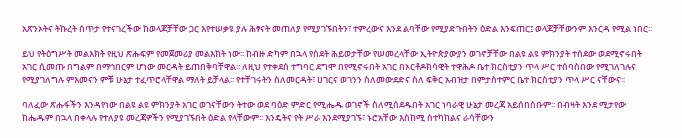አጽንኦትና ትኩረት ሰጥታ የተናገረችው ከወላጆቻቸው ጋር እየተሠቃዩ ያሉ ሕፃናት መጠለያ የሚያገኙበትን፣ ተምረውና እንደ ልባቸው የሚያድጉበትን ዕድል እንፍጠር፤ ወላጆቻቸውንም እንርዳ የሚል ነበር፡፡

ይህ የትዕግሥት መልእክት የዚህ ጽሑፍም የመጀመሪያ መልእክት ነው፡፡ ከብዙ ድካም በኋላ የስደት ሕይወታቸው የሠመረላቸው ኢትዮጵያውያን ወገኖቻቸው በልዩ ልዩ ምክንያት ተሰደው ወደሚኖሩበት አገር ሲመጡ በግልም በማኅበርም ሆነው መርዳት ይጠበቅባቸዋል፡፡ ለዚህ የተቀደሰ ተግባር ደግሞ በየሚኖሩበት አገር በኦርቶዶክሳዊት ተዋሕዶ ቤተ ክርስቲያን ጥላ ሥር ተሰባስበው የሚገለገሉና የሚያገለግሉ ምእመናን ምቹ ሁኔታ ተፈጥሮላቸዋል ማለት ይቻላል፡፡ የተቸገሩትን ስለመርዳት፣ ሀገርና ወገንን ስለመውደድና ስለ ፍቅር አብዝታ በምታስተምር ቤተ ክርስቲያን ጥላ ሥር ናቸውና፡፡

ባለፈው ጽሑፋችን እንዳየነው በልዩ ልዩ ምክንያት አገር ወገናቸውን ትተው ወደ ባዕድ ምድር የሚሔዱ ወገኖች ስለሚሰደዱበት አገር ነባራዊ ሁኔታ መረጃ አይሰበስቡም፡፡ በብዛት እንደ ሚታየው ከሔዱም በኋላ በቀላሉ የተለያዩ መረጃዎችን የሚያገኙበት ዕድል የላቸውም፡፡ እንዴትና የት ሥራ እንደሚያገኙ፣ ኑሮአቸው እስከሚ ስተካከልና ራሳቸውን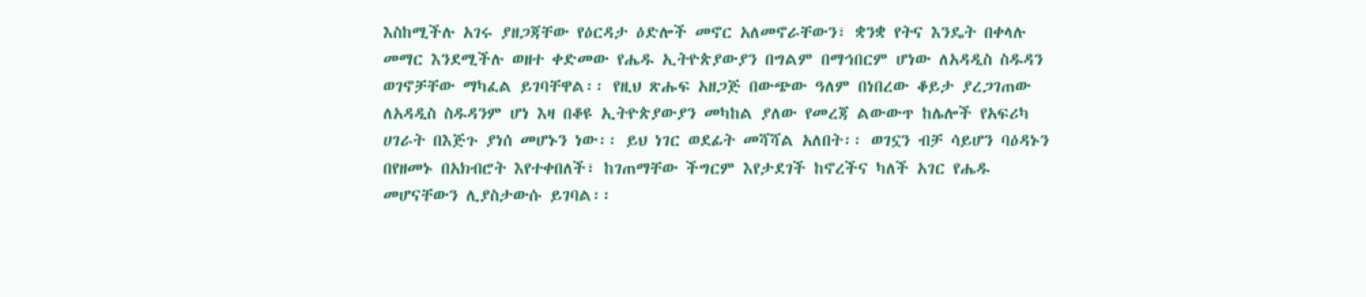እስከሚችሉ አገሩ ያዘጋጃቸው የዕርዳታ ዕድሎች መኖር አለመኖራቸውን፣ ቋንቋ የትና እንዴት በቀላሉ መማር እንደሚችሉ ወዘተ ቀድመው የሔዱ ኢትዮጵያውያን በግልም በማኅበርም ሆነው ለአዳዲስ ስዱዳን ወገኖቻቸው ማካፈል ይገባቸዋል፡፡ የዚህ ጽሑፍ አዘጋጅ በውጭው ዓለም በነበረው ቆይታ ያረጋገጠው ለአዳዲስ ስዱዳንም ሆነ እዛ በቆዩ ኢትዮጵያውያን መካከል ያለው የመረጃ ልውውጥ ከሌሎች የአፍሪካ ሀገራት በእጅጉ ያነሰ መሆኑን ነው፡፡ ይህ ነገር ወደፊት መሻሻል አለበት፡፡ ወገኗን ብቻ ሳይሆን ባዕዳኑን በየዘመኑ በአክብሮት እየተቀበለች፣ ከገጠማቸው ችግርም እየታደገች ከኖረችና ካለች አገር የሔዱ መሆናቸውን ሊያስታውሱ ይገባል፡፡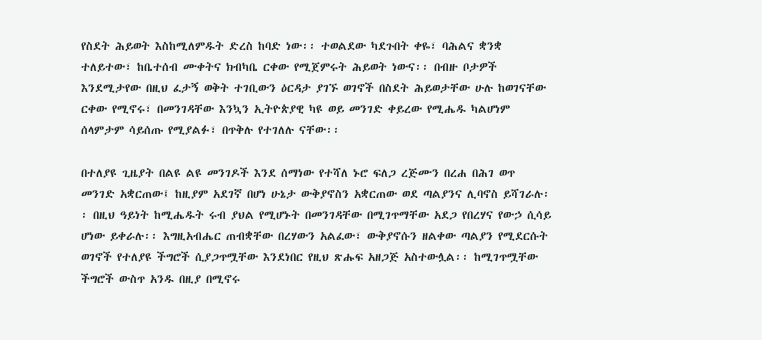የስደት ሕይወት እስከሚለምዱት ድረስ ከባድ ነው፡፡ ተወልደው ካደጉበት ቀዬ፣ ባሕልና ቋንቋ ተለይተው፣ ከቤተሰብ ሙቀትና ክብካቤ ርቀው የሚጀምሩት ሕይወት ነውና፡፡ በብዙ ቦታዎች እንደሚታየው በዚህ ፈታኝ ወቅት ተገቢውን ዕርዳታ ያገኙ ወገኖች በስደት ሕይወታቸው ሁሉ ከወገናቸው ርቀው የሚኖሩ፣ በመንገዳቸው እንኳን ኢትዮጵያዊ ካዩ ወይ መንገድ ቀይረው የሚሔዱ ካልሆነም ሰላምታም ሳይሰጡ የሚያልፉ፣ በጥቅሉ የተገለሉ ናቸው፡፡

በተለያዩ ጊዜያት በልዩ ልዩ መንገዶች እንደ ሰማነው የተሻለ ኑሮ ፍለጋ ረጅሙን በረሐ በሕገ ወጥ መንገድ አቋርጠው፤ ከዚያም አደገኛ በሆነ ሁኔታ ውቅያኖስን አቋርጠው ወደ ጣልያንና ሊባኖስ ይሻገራሉ፡፡ በዚህ ዓይነት ከሚሔዱት ሩብ ያህል የሚሆኑት በመንገዳቸው በሚገጥማቸው አደጋ የበረሃና የውኃ ሲሳይ ሆነው ይቀራሉ፡፡ እግዚአብሔር ጠብቋቸው በረሃውን አልፈው፣ ውቅያኖሱን ዘልቀው ጣልያን የሚደርሱት ወገኖች የተለያዩ ችግሮች ሲያጋጥሟቸው እንደነበር የዚህ ጽሑፍ አዘጋጅ አስተውሏል፡፡ ከሚገጥሟቸው ችግሮች ውስጥ አንዱ በዚያ በሚኖሩ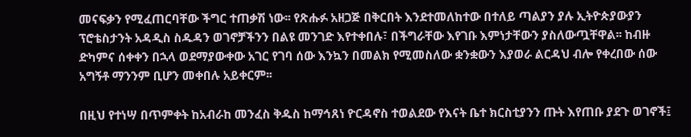መናፍቃን የሚፈጠርባቸው ችግር ተጠቃሽ ነው፡፡ የጽሑፉ አዘጋጅ በቅርበት እንደተመለከተው በተለይ ጣልያን ያሉ ኢትዮጵያውያን ፕሮቴስታንት አዳዲስ ስዱዳን ወገኖቻችንን በልዩ መንገድ እየተቀበሉ፣ በችግራቸው እየገቡ እምነታቸውን ያስለውጧቸዋል፡፡ ከብዙ ድካምና ሰቀቀን በኋላ ወደማያውቀው አገር የገባ ሰው እንኳን በመልክ የሚመስለው ቋንቋውን እያወራ ልርዳህ ብሎ የቀረበው ሰው አግኝቶ ማንንም ቢሆን መቀበሉ አይቀርም፡፡

በዚህ የተነሣ በጥምቀት ከአብራከ መንፈስ ቅዱስ ከማኅጸነ ዮርዳኖስ ተወልደው የእናት ቤተ ክርስቲያንን ጡት እየጠቡ ያደጉ ወገኖች፤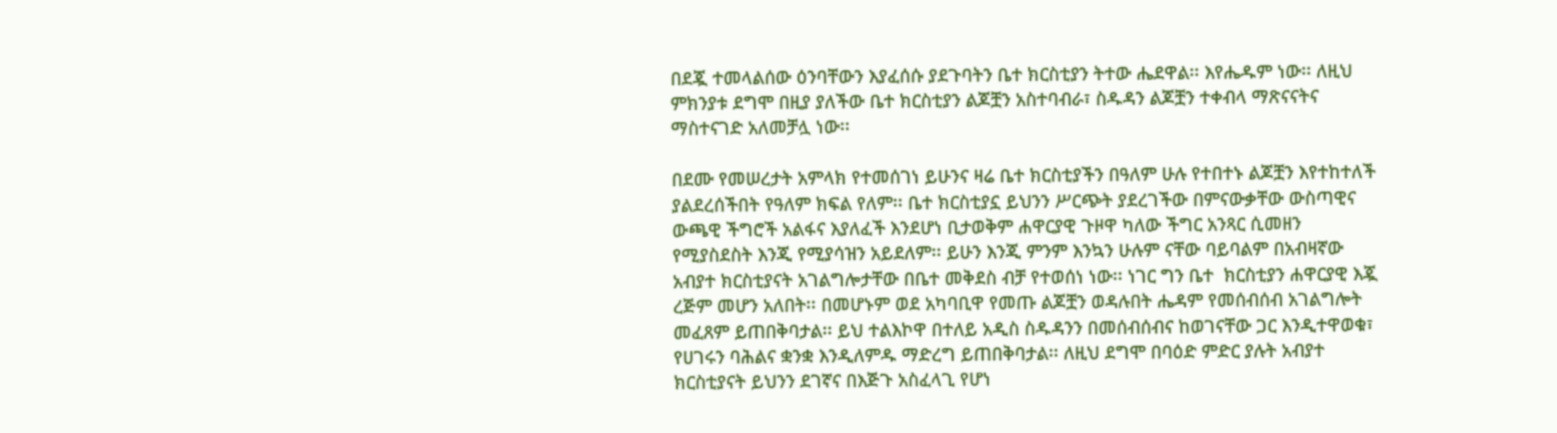በደጇ ተመላልሰው ዕንባቸውን እያፈሰሱ ያደጉባትን ቤተ ክርስቲያን ትተው ሔደዋል፡፡ እየሔዱም ነው፡፡ ለዚህ ምክንያቱ ደግሞ በዚያ ያለችው ቤተ ክርስቲያን ልጆቿን አስተባብራ፣ ስዱዳን ልጆቿን ተቀብላ ማጽናናትና ማስተናገድ አለመቻሏ ነው፡፡

በደሙ የመሠረታት አምላክ የተመሰገነ ይሁንና ዛሬ ቤተ ክርስቲያችን በዓለም ሁሉ የተበተኑ ልጆቿን እየተከተለች ያልደረሰችበት የዓለም ክፍል የለም፡፡ ቤተ ክርስቲያኗ ይህንን ሥርጭት ያደረገችው በምናውቃቸው ውስጣዊና ውጫዊ ችግሮች አልፋና እያለፈች እንደሆነ ቢታወቅም ሐዋርያዊ ጉዞዋ ካለው ችግር አንጻር ሲመዘን የሚያስደስት እንጂ የሚያሳዝን አይደለም፡፡ ይሁን እንጂ ምንም እንኳን ሁሉም ናቸው ባይባልም በአብዛኛው አብያተ ክርስቲያናት አገልግሎታቸው በቤተ መቅደስ ብቻ የተወሰነ ነው፡፡ ነገር ግን ቤተ  ክርስቲያን ሐዋርያዊ እጇ ረጅም መሆን አለበት፡፡ በመሆኑም ወደ አካባቢዋ የመጡ ልጆቿን ወዳሉበት ሔዳም የመሰብሰብ አገልግሎት መፈጸም ይጠበቅባታል፡፡ ይህ ተልእኮዋ በተለይ አዲስ ስዱዳንን በመሰብሰብና ከወገናቸው ጋር እንዲተዋወቁ፣ የሀገሩን ባሕልና ቋንቋ እንዲለምዱ ማድረግ ይጠበቅባታል፡፡ ለዚህ ደግሞ በባዕድ ምድር ያሉት አብያተ ክርስቲያናት ይህንን ደገኛና በእጅጉ አስፈላጊ የሆነ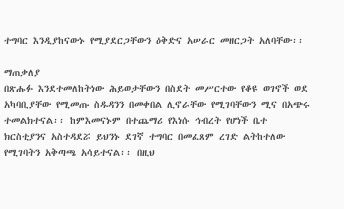ተግባር እንዲያከናውኑ የሚያደርጋቸውን ዕቅድና አሠራር መዘርጋት አለባቸው፡፡

ማጠቃለያ
በጽሑፉ እንደተመለከትነው ሕይወታቸውን በስደት መሥርተው የቆዩ ወገኖች ወደ አካባቢያቸው የሚመጡ ስዱዳንን በመቀበል ሊኖራቸው የሚገባቸውን ሚና በአጭሩ ተመልክተናል፡፡ ከምእመናኑም በተጨማሪ የእነሱ ኅብረት የሆነች ቤተ ክርስቲያንና አስተዳደሯ ይህንኑ ደገኛ ተግባር በመፈጸም ረገድ ልትከተለው የሚገባትን አቅጣጫ አሳይተናል፡፡ በዚህ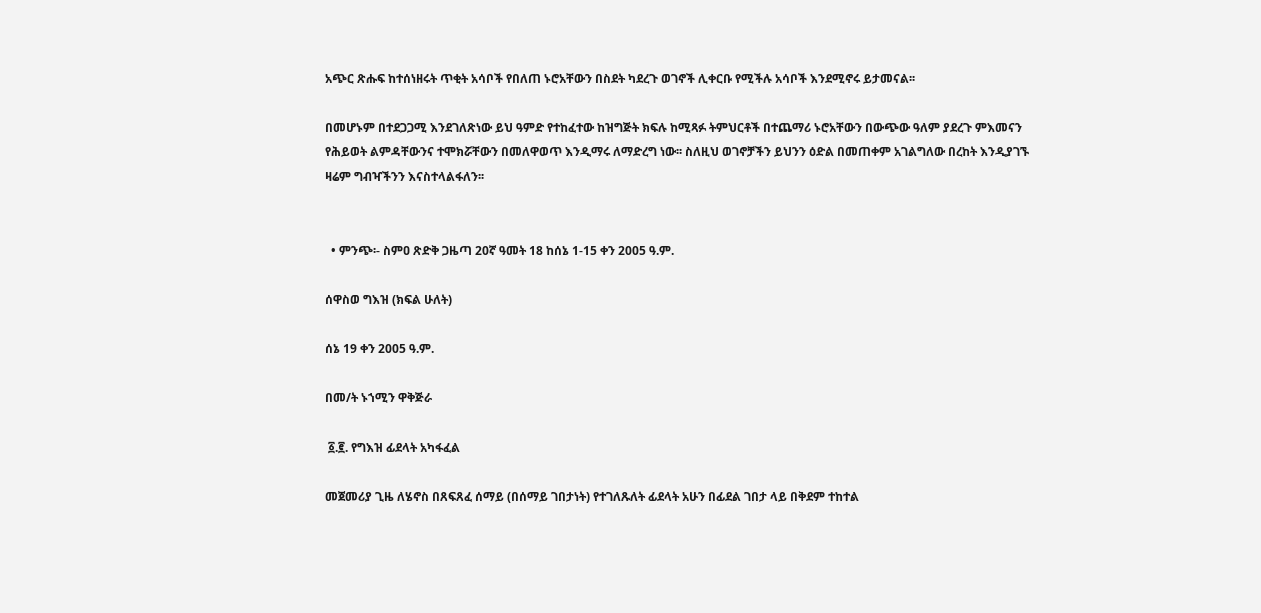አጭር ጽሑፍ ከተሰነዘሩት ጥቂት አሳቦች የበለጠ ኑሮአቸውን በስደት ካደረጉ ወገኖች ሊቀርቡ የሚችሉ አሳቦች እንደሚኖሩ ይታመናል፡፡

በመሆኑም በተደጋጋሚ እንደገለጽነው ይህ ዓምድ የተከፈተው ከዝግጅት ክፍሉ ከሚጻፉ ትምህርቶች በተጨማሪ ኑሮአቸውን በውጭው ዓለም ያደረጉ ምእመናን የሕይወት ልምዳቸውንና ተሞክሯቸውን በመለዋወጥ እንዲማሩ ለማድረግ ነው፡፡ ስለዚህ ወገኖቻችን ይህንን ዕድል በመጠቀም አገልግለው በረከት እንዲያገኙ ዛሬም ግብዣችንን እናስተላልፋለን፡፡


  • ምንጭ፡- ስምዐ ጽድቅ ጋዜጣ 20ኛ ዓመት 18 ከሰኔ 1-15 ቀን 2005 ዓ.ም.

ሰዋስወ ግእዝ (ክፍል ሁለት)

ሰኔ 19 ቀን 2005 ዓ.ም.

በመ/ት ኑኀሚን ዋቅጅራ

 ፩.፪. የግእዝ ፊደላት አካፋፈል

መጀመሪያ ጊዜ ለሄኖስ በጸፍጸፈ ሰማይ (በሰማይ ገበታነት) የተገለጹለት ፊደላት አሁን በፊደል ገበታ ላይ በቅደም ተከተል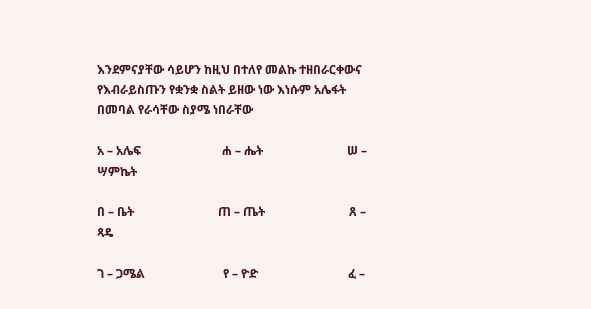እንደምናያቸው ሳይሆን ከዚህ በተለየ መልኩ ተዘበራርቀውና የእብራይስጡን የቋንቋ ስልት ይዘው ነው እነሱም አሌፋት በመባል የራሳቸው ስያሜ ነበራቸው

አ – አሌፍ                           ሐ – ሔት                            ሠ – ሣምኬት

በ – ቤት                            ጠ – ጤት                            ጸ – ጻዴ

ገ – ጋሜል                          የ – ዮድ                              ፈ –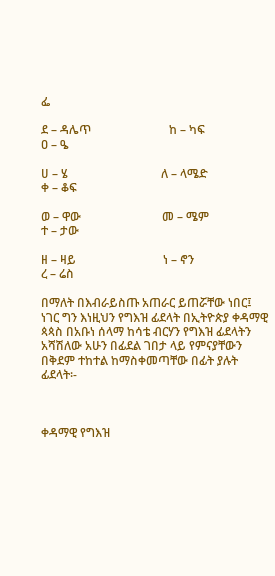ፌ

ደ – ዳሌጥ                          ከ – ካፍ                              ዐ – ዔ

ሀ – ሄ                               ለ – ላሜድ                           ቀ – ቆፍ

ወ – ዋው                           መ – ሜም                           ተ – ታው

ዘ – ዛይ                             ነ – ኖን                                ረ – ሬስ

በማለት በእብራይስጡ አጠራር ይጠሯቸው ነበር፤ ነገር ግን እነዚህን የግእዝ ፊደላት በኢትዮጵያ ቀዳማዊ ጳጳስ በአቡነ ሰላማ ከሳቴ ብርሃን የግእዝ ፊደላትን አሻሽለው አሁን በፊደል ገበታ ላይ የምናያቸውን በቅደም ተከተል ከማስቀመጣቸው በፊት ያሉት ፊደላት፡-



ቀዳማዊ የግእዝ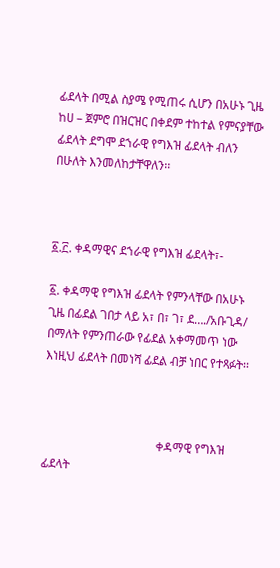ፊደላት በሚል ስያሜ የሚጠሩ ሲሆን በአሁኑ ጊዜ ከሀ – ጀምሮ በዝርዝር በቀደም ተከተል የምናያቸው ፊደላት ደግሞ ደኀራዊ የግእዝ ፊደላት ብለን በሁለት እንመለከታቸዋለን፡፡



፩.፫. ቀዳማዊና ደኀራዊ የግእዝ ፊደላት፣-

፩. ቀዳማዊ የግእዝ ፊደላት የምንላቸው በአሁኑ ጊዜ በፊደል ገበታ ላይ አ፣ በ፣ ገ፣ ደ…./አቡጊዳ/ በማለት የምንጠራው የፊደል አቀማመጥ ነው እነዚህ ፊደላት በመነሻ ፊደል ብቻ ነበር የተጻፉት፡፡



                                      ቀዳማዊ የግእዝ ፊደላት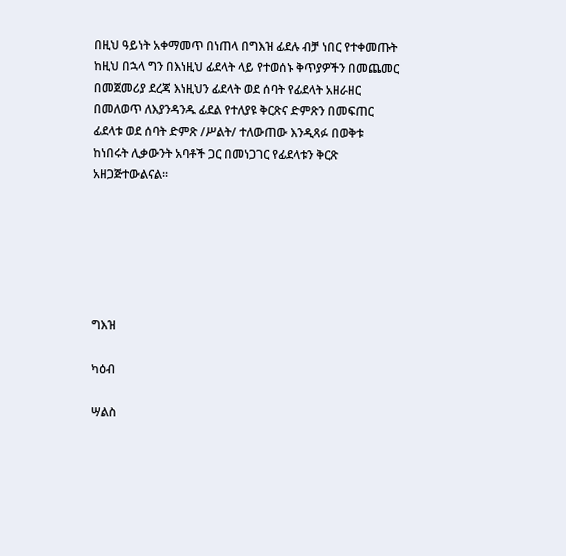በዚህ ዓይነት አቀማመጥ በነጠላ በግእዝ ፊደሉ ብቻ ነበር የተቀመጡት ከዚህ በኋላ ግን በእነዚህ ፊደላት ላይ የተወሰኑ ቅጥያዎችን በመጨመር በመጀመሪያ ደረጃ እነዚህን ፊደላት ወደ ሰባት የፊደላት አዘራዘር በመለወጥ ለእያንዳንዱ ፊደል የተለያዩ ቅርጽና ድምጽን በመፍጠር ፊደላቱ ወደ ሰባት ድምጽ /ሥልት/ ተለውጠው እንዲጻፉ በወቅቱ ከነበሩት ሊቃውንት አባቶች ጋር በመነጋገር የፊደላቱን ቅርጽ አዘጋጅተውልናል፡፡






ግእዝ

ካዕብ

ሣልስ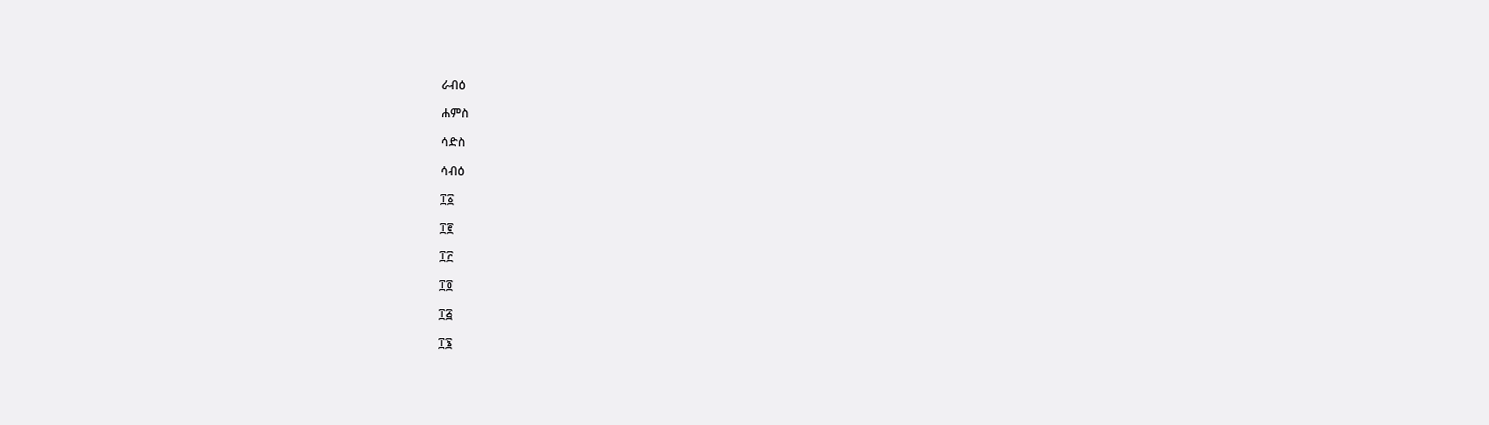ራብዕ

ሐምስ

ሳድስ

ሳብዕ

፲፩

፲፪

፲፫

፲፬

፲፭

፲፮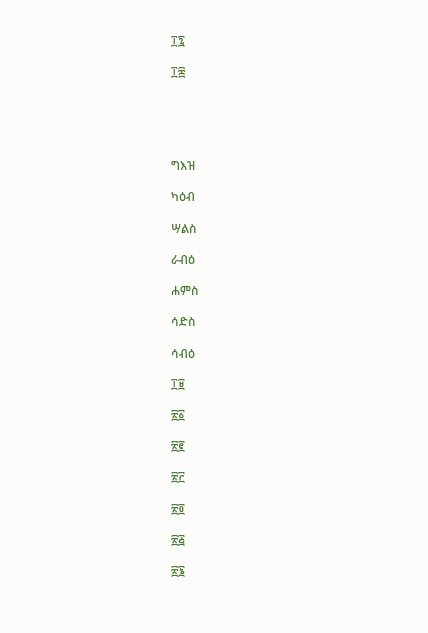፲፯

፲፰





ግእዝ

ካዕብ

ሣልስ

ራብዕ

ሐምስ

ሳድስ

ሳብዕ

፲፱

፳፩

፳፪

፳፫

፳፬

፳፭

፳፮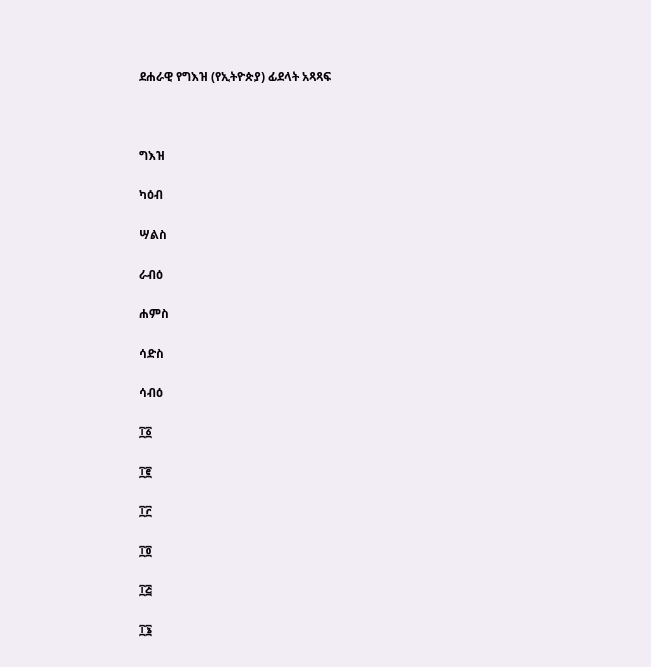ደሐራዊ የግእዝ (የኢትዮጵያ) ፊደላት አጻጻፍ



ግእዝ

ካዕብ

ሣልስ

ራብዕ

ሐምስ

ሳድስ

ሳብዕ

፲፩

፲፪

፲፫

፲፬

፲፭

፲፮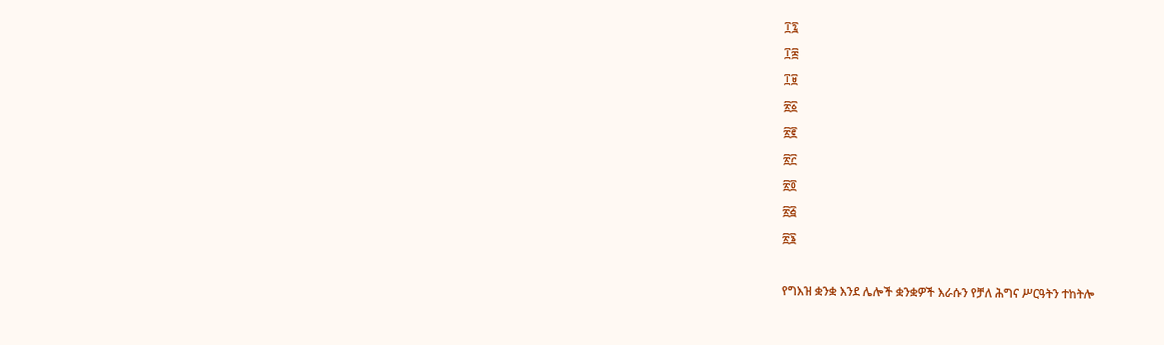፲፯

፲፰

፲፱

፳፩

፳፪

፳፫

፳፬

፳፭

፳፮



የግእዝ ቋንቋ እንደ ሌሎች ቋንቋዎች እራሱን የቻለ ሕግና ሥርዓትን ተከትሎ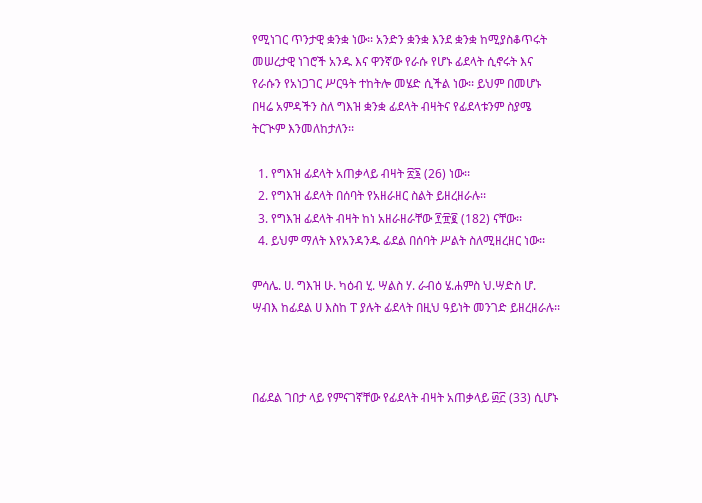የሚነገር ጥንታዊ ቋንቋ ነው፡፡ አንድን ቋንቋ እንደ ቋንቋ ከሚያስቆጥሩት መሠረታዊ ነገሮች አንዱ እና ዋንኛው የራሱ የሆኑ ፊደላት ሲኖሩት እና የራሱን የአነጋገር ሥርዓት ተከትሎ መሄድ ሲችል ነው፡፡ ይህም በመሆኑ በዛሬ አምዳችን ስለ ግእዝ ቋንቋ ፊደላት ብዛትና የፊደላቱንም ስያሜ ትርጒም እንመለከታለን፡፡

  1. የግእዝ ፊደላት አጠቃላይ ብዛት ፳፮ (26) ነው፡፡
  2. የግእዝ ፊደላት በሰባት የአዘራዘር ስልት ይዘረዘራሉ፡፡
  3. የግእዝ ፊደላት ብዛት ከነ አዘራዘራቸው ፻፹፪ (182) ናቸው፡፡
  4. ይህም ማለት እየአንዳንዱ ፊደል በሰባት ሥልት ስለሚዘረዘር ነው፡፡

ምሳሌ. ሀ. ግእዝ ሁ. ካዕብ ሂ. ሣልስ ሃ. ራብዕ ሄ.ሐምስ ህ.ሣድስ ሆ. ሣብእ ከፊደል ሀ እስከ ፐ ያሉት ፊደላት በዚህ ዓይነት መንገድ ይዘረዘራሉ፡፡



በፊደል ገበታ ላይ የምናገኛቸው የፊደላት ብዛት አጠቃላይ ፴፫ (33) ሲሆኑ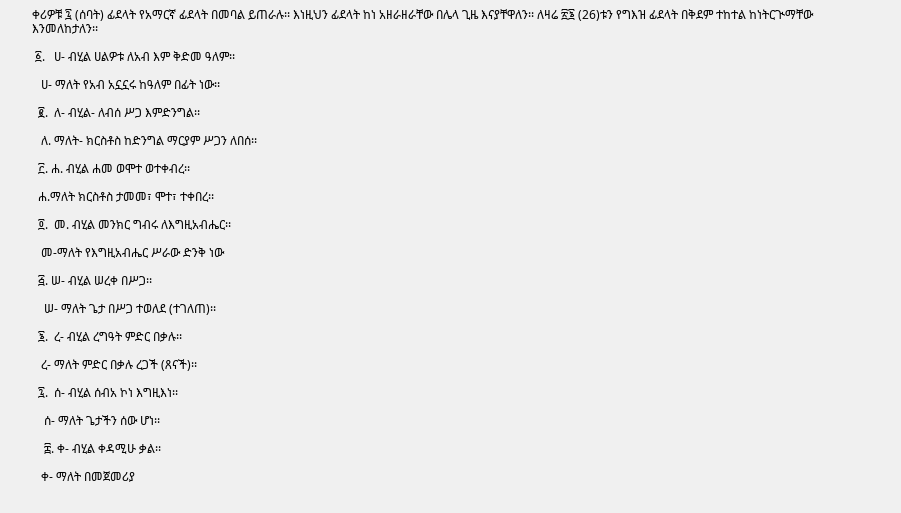ቀሪዎቹ ፯ (ሰባት) ፊደላት የአማርኛ ፊደላት በመባል ይጠራሉ፡፡ እነዚህን ፊደላት ከነ አዘራዘራቸው በሌላ ጊዜ እናያቸዋለን፡፡ ለዛሬ ፳፮ (26)ቱን የግእዝ ፊደላት በቅደም ተከተል ከነትርጒማቸው እንመለከታለን፡፡

 ፩.   ሀ- ብሂል ሀልዎቱ ለአብ እም ቅድመ ዓለም፡፡

   ሀ- ማለት የአብ አኗኗሩ ከዓለም በፊት ነው፡፡

  ፪.  ለ- ብሂል- ለብሰ ሥጋ እምድንግል፡፡

   ለ. ማለት- ክርስቶስ ከድንግል ማርያም ሥጋን ለበሰ፡፡

  ፫. ሐ. ብሂል ሐመ ወሞተ ወተቀብረ፡፡

  ሐ.ማለት ክርስቶስ ታመመ፣ ሞተ፣ ተቀበረ፡፡

  ፬.  መ. ብሂል መንክር ግብሩ ለእግዚአብሔር፡፡

   መ-ማለት የእግዚአብሔር ሥራው ድንቅ ነው

  ፭. ሠ- ብሂል ሠረቀ በሥጋ፡፡

    ሠ- ማለት ጌታ በሥጋ ተወለደ (ተገለጠ)፡፡

  ፮.  ረ- ብሂል ረግዓት ምድር በቃሉ፡፡

   ረ- ማለት ምድር በቃሉ ረጋች (ጸናች)፡፡

  ፯.  ሰ- ብሂል ሰብአ ኮነ እግዚእነ፡፡

    ሰ- ማለት ጌታችን ሰው ሆነ፡፡

    ፰. ቀ- ብሂል ቀዳሚሁ ቃል፡፡

   ቀ- ማለት በመጀመሪያ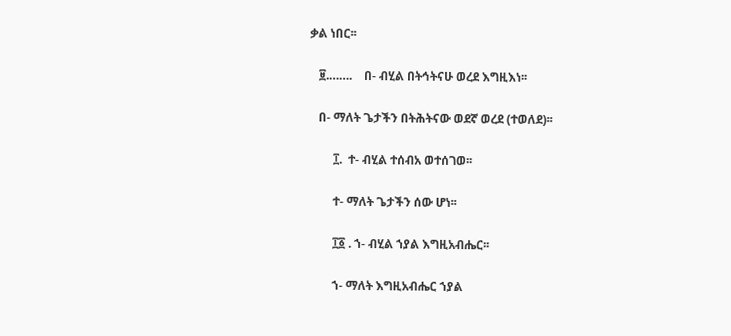ቃል ነበር፡፡

   ፱.…….    በ- ብሂል በትኅትናሁ ወረደ እግዚእነ፡፡

   በ- ማለት ጌታችን በትሕትናው ወደኛ ወረደ (ተወለደ)፡፡

        ፲.  ተ- ብሂል ተሰብአ ወተሰገወ፡፡

        ተ- ማለት ጌታችን ሰው ሆነ፡፡

        ፲፩ . ኀ- ብሂል ኀያል እግዚአብሔር፡፡

        ኀ- ማለት እግዚአብሔር ኀያል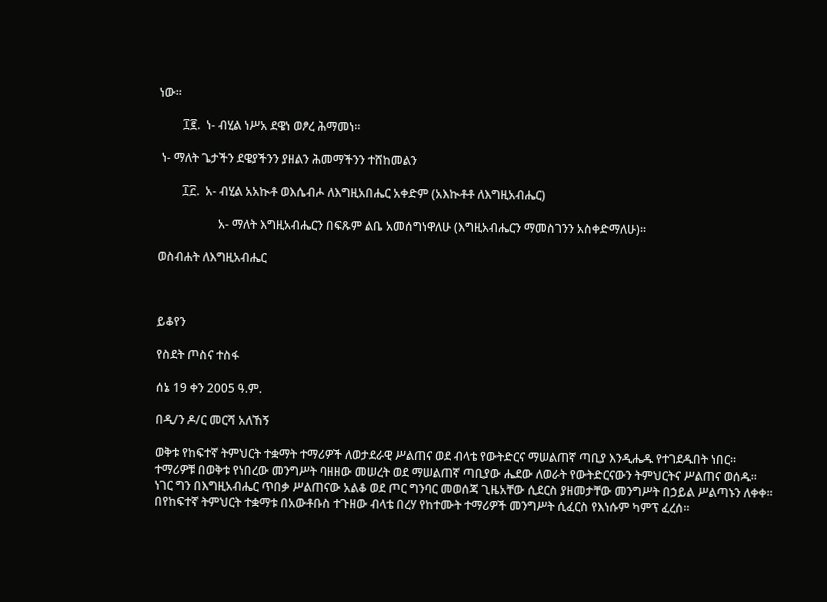ነው፡፡

        ፲፪.  ነ- ብሂል ነሥአ ደዌነ ወፆረ ሕማመነ፡፡

 ነ- ማለት ጌታችን ደዌያችንን ያዘልን ሕመማችንን ተሸከመልን

        ፲፫.  አ- ብሂል አአኲቶ ወእሴብሖ ለእግዚአበሔር አቀድም (አእኲቶቶ ለእግዚአብሔር)

                    አ- ማለት እግዚአብሔርን በፍጹም ልቤ አመሰግነዋለሁ (እግዚአብሔርን ማመስገንን አስቀድማለሁ)፡፡

ወስብሐት ለእግዚአብሔር



ይቆየን

የስደት ጦስና ተስፋ

ሰኔ 19 ቀን 2005 ዓ.ም.

በዲ/ን ዶ/ር መርሻ አለኸኝ

ወቅቱ የከፍተኛ ትምህርት ተቋማት ተማሪዎች ለወታደራዊ ሥልጠና ወደ ብላቴ የውትድርና ማሠልጠኛ ጣቢያ እንዲሔዱ የተገደዱበት ነበር፡፡ ተማሪዎቹ በወቅቱ የነበረው መንግሥት ባዘዘው መሠረት ወደ ማሠልጠኛ ጣቢያው ሔደው ለወራት የውትድርናውን ትምህርትና ሥልጠና ወሰዱ፡፡ ነገር ግን በእግዚአብሔር ጥበቃ ሥልጠናው አልቆ ወደ ጦር ግንባር መወሰጃ ጊዜአቸው ሲደርስ ያዘመታቸው መንግሥት በኃይል ሥልጣኑን ለቀቀ፡፡ በየከፍተኛ ትምህርት ተቋማቱ በአውቶቡስ ተጉዘው ብላቴ በረሃ የከተሙት ተማሪዎች መንግሥት ሲፈርስ የእነሱም ካምፕ ፈረሰ፡፡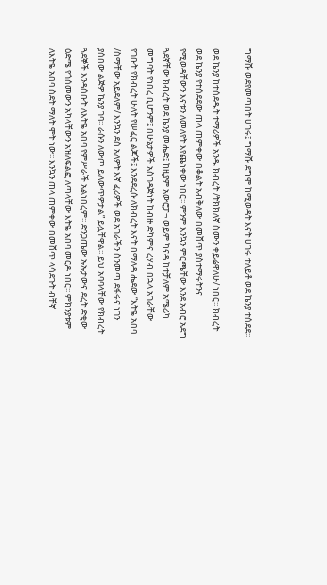ግማሹ ወደየመጣበት ሀገሩ፤ ግማሹ ደግሞ ከሚወዳት እናት ሀገሩ ተለይቶ ወደ ኬንያ ተሰደደ፡፡

ወደ ኬንያ ከተሰደዱት ተማሪዎች አንዱ ክብረት /ትክክለኛ ስሙን ቀይሬዋለሁ/ ነበር፡፡ ክብረት ወደ ኬንያ የተሰደደው ጠላ ጠምቀው በቆልት አብቅለው በመሸጥ ያስተማሩትንና የሚወዳቸውን እናቱን ለመለየት እየጨነቀው ነበር፡፡ ምንም እንኳን ምርጫቸው እንደ አብሮ አደግ ጓደኛቸው ክብረት ወደ ኬንያ መሔድ፤ ከዚያም አውሮፓ¬ ወይም ካናዳ ከተቻለም አሜሪካ መግባት የነበረ ቢሆንም፤ በሁኔታዎች አስገዳጅነት ከብዙ ድካምና ረሃብ በኋላ አገራቸው የገቡት የክብረት ሁለት የሠፈር ልጆች፤ እንደደረሱ ለክብረት እናት በማለዳ ሔደው “እትዬ አበባ /ስማቸው አይደለም/ እንኳን ደስ አለዎት እኛ ፈሪዎች ወደ አገራችን ስንመጣ ደፋሩና ነገን ያሰበው ልጅዎ ኬንያ ገባ፡፡ ራሱን ለውጦ ይለውጥዎታል” ይሏቸዋል፡፡ ይህ አባባላቸው የክብረት ጓደኞች እንዳሰቡት ለእትዬ አበባ የምሥራች አልነበረም፡፡ ድንጋጤው ኡኡታውና ደረት ድቂው ዕድሜ የጎሰመውን አካላቸውን አዝለፍልፎ ለጣላቸው እትዬ አበባ መርዶ ነበር፡፡ ምክንያቱም ለእትዬ አበባ ስደት ማለት ሞት ነው፡፡ እንኳን ጠላ ጠምቀው በመሸጥ ላሳደጉት ብቸኛ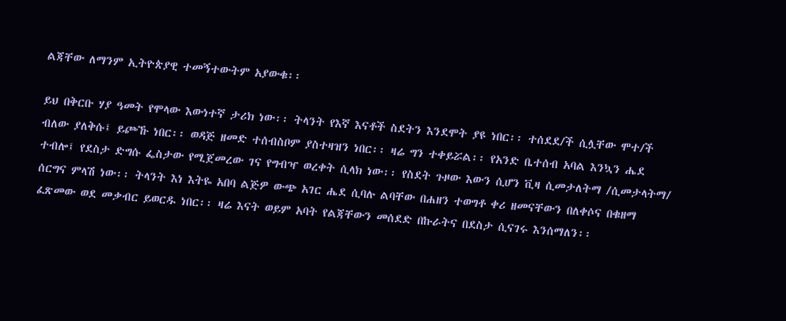ልጃቸው ለማንም ኢትዮጵያዊ ተመኝተውትም አያውቁ፡፡

ይህ በቅርቡ ሃያ ዓመት የሞላው እውነተኛ ታሪክ ነው፡፡ ትላንት የእኛ እናቶች ስደትን እንደሞት ያዩ ነበር፡፡ ተሰደደ/ች ሲሏቸው ሞተ/ች ብለው ያለቅሱ፤ ይጮኹ ነበር፡፡ ወዳጅ ዘመድ ተሰብስቦም ያስተዛዝን ነበር፡፡ ዛሬ ግን ተቀይሯል፡፡ የአንድ ቤተሰብ አባል እንኳን ሔደ ተብሎ፤ የደስታ ድግሱ ፌስታው የሚጀመረው ገና የግብዣ ወረቀት ሲላክ ነው፡፡ የስደት ጉዞው እውን ሲሆን ቪዛ ሲመታለትማ /ሲመታላትማ/ ሰርግና ምላሽ ነው፡፡ ትላንት እነ እትዬ አበባ ልጅዎ ውጭ አገር ሔደ ሲባሉ ልባቸው በሐዘን ተወግቶ ቀሪ ዘመናቸውን በለቀሶና በቁዘማ ፈጽመው ወደ መቃብር ይወርዱ ነበር፡፡ ዛሬ እናት ወይም አባት የልጃቸውን መሰደድ በኩራትና በደስታ ሲናገሩ እንሰማለን፡፡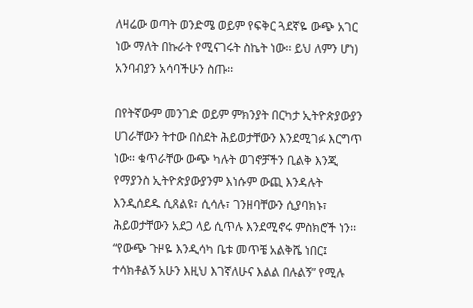ለዛሬው ወጣት ወንድሜ ወይም የፍቅር ጓደኛዬ ውጭ አገር ነው ማለት በኩራት የሚናገሩት ስኬት ነው፡፡ ይህ ለምን ሆነ) አንባብያን አሳባችሁን ስጡ፡፡

በየትኛውም መንገድ ወይም ምክንያት በርካታ ኢትዮጵያውያን ሀገራቸውን ትተው በስደት ሕይወታቸውን እንደሚገፉ እርግጥ ነው፡፡ ቁጥራቸው ውጭ ካሉት ወገኖቻችን ቢልቅ እንጂ የማያንስ ኢትዮጵያውያንም እነሱም ውጪ እንዳሉት እንዲሰደዱ ሲጸልዩ፣ ሲሳሉ፣ ገንዘባቸውን ሲያባክኑ፣ ሕይወታቸውን አደጋ ላይ ሲጥሉ እንደሚኖሩ ምስክሮች ነን፡፡ “የውጭ ጉዞዬ እንዲሳካ ቤቱ መጥቼ አልቅሼ ነበር፤ ተሳክቶልኝ አሁን እዚህ እገኛለሁና እልል በሉልኝ” የሚሉ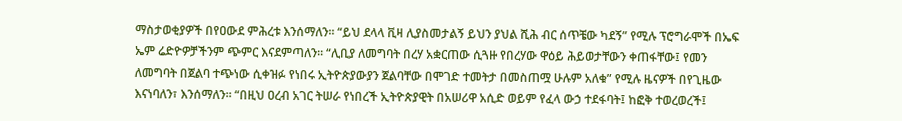ማስታወቂያዎች በየዐውደ ምሕረቱ እንሰማለን፡፡ “ይህ ደላላ ቪዛ ሊያስመታልኝ ይህን ያህል ሺሕ ብር ሰጥቼው ካደኝ” የሚሉ ፕሮግራሞች በኤፍ ኤም ሬድዮዎቻችንም ጭምር እናደምጣለን፡፡ “ሊቢያ ለመግባት በረሃ አቋርጠው ሲጓዙ የበረሃው ዋዕይ ሕይወታቸውን ቀጠፋቸው፤ የመን ለመግባት በጀልባ ተጭነው ሲቀዝፉ የነበሩ ኢትዮጵያውያን ጀልባቸው በሞገድ ተመትታ በመስጠሟ ሁሉም አለቁ” የሚሉ ዜናዎች በየጊዜው እናነባለን፣ እንሰማለን፡፡ “በዚህ ዐረብ አገር ትሠራ የነበረች ኢትዮጵያዊት በአሠሪዋ አሲድ ወይም የፈላ ውኃ ተደፋባት፤ ከፎቅ ተወረወረች፤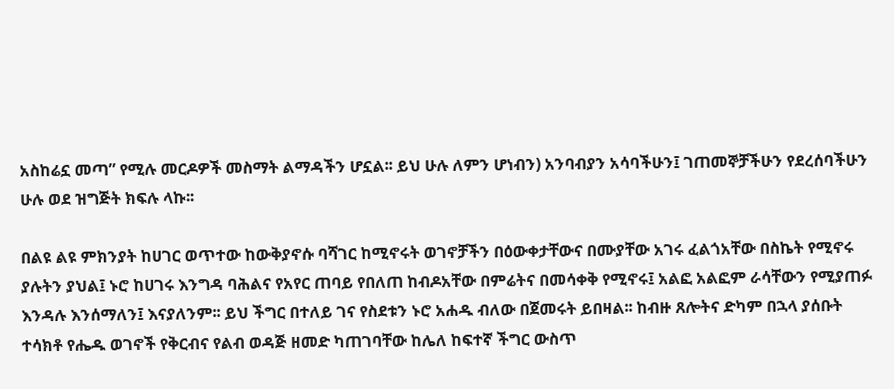አስከሬኗ መጣ” የሚሉ መርዶዎች መስማት ልማዳችን ሆኗል፡፡ ይህ ሁሉ ለምን ሆነብን) አንባብያን አሳባችሁን፤ ገጠመኞቻችሁን የደረሰባችሁን ሁሉ ወደ ዝግጅት ክፍሉ ላኩ፡፡

በልዩ ልዩ ምክንያት ከሀገር ወጥተው ከውቅያኖሱ ባሻገር ከሚኖሩት ወገኖቻችን በዕውቀታቸውና በሙያቸው አገሩ ፈልጎአቸው በስኬት የሚኖሩ ያሉትን ያህል፤ ኑሮ ከሀገሩ እንግዳ ባሕልና የአየር ጠባይ የበለጠ ከብዶአቸው በምሬትና በመሳቀቅ የሚኖሩ፤ አልፎ አልፎም ራሳቸውን የሚያጠፉ እንዳሉ እንሰማለን፤ እናያለንም፡፡ ይህ ችግር በተለይ ገና የስደቱን ኑሮ አሐዱ ብለው በጀመሩት ይበዛል፡፡ ከብዙ ጸሎትና ድካም በኋላ ያሰቡት ተሳክቶ የሔዱ ወገኖች የቅርብና የልብ ወዳጅ ዘመድ ካጠገባቸው ከሌለ ከፍተኛ ችግር ውስጥ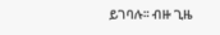ይገባሉ፡፡ ብዙ ጊዜ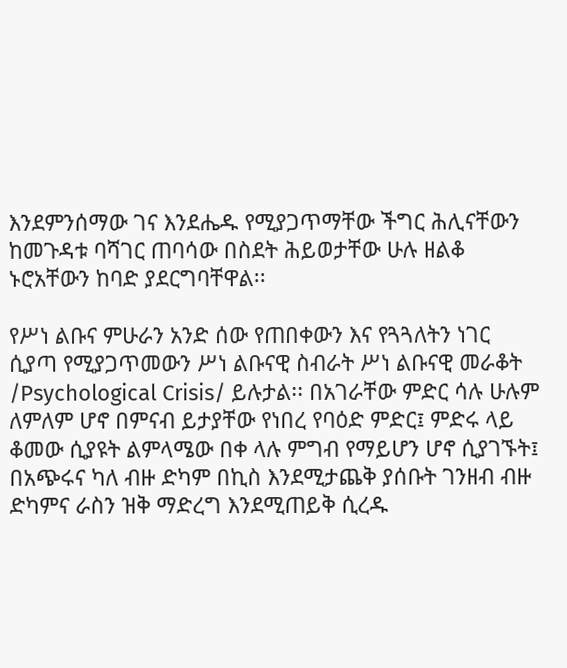እንደምንሰማው ገና እንደሔዱ የሚያጋጥማቸው ችግር ሕሊናቸውን ከመጉዳቱ ባሻገር ጠባሳው በስደት ሕይወታቸው ሁሉ ዘልቆ ኑሮአቸውን ከባድ ያደርግባቸዋል፡፡

የሥነ ልቡና ምሁራን አንድ ሰው የጠበቀውን እና የጓጓለትን ነገር ሲያጣ የሚያጋጥመውን ሥነ ልቡናዊ ስብራት ሥነ ልቡናዊ መራቆት /Psychological Crisis/ ይሉታል፡፡ በአገራቸው ምድር ሳሉ ሁሉም ለምለም ሆኖ በምናብ ይታያቸው የነበረ የባዕድ ምድር፤ ምድሩ ላይ ቆመው ሲያዩት ልምላሜው በቀ ላሉ ምግብ የማይሆን ሆኖ ሲያገኙት፤ በአጭሩና ካለ ብዙ ድካም በኪስ እንደሚታጨቅ ያሰቡት ገንዘብ ብዙ ድካምና ራስን ዝቅ ማድረግ እንደሚጠይቅ ሲረዱ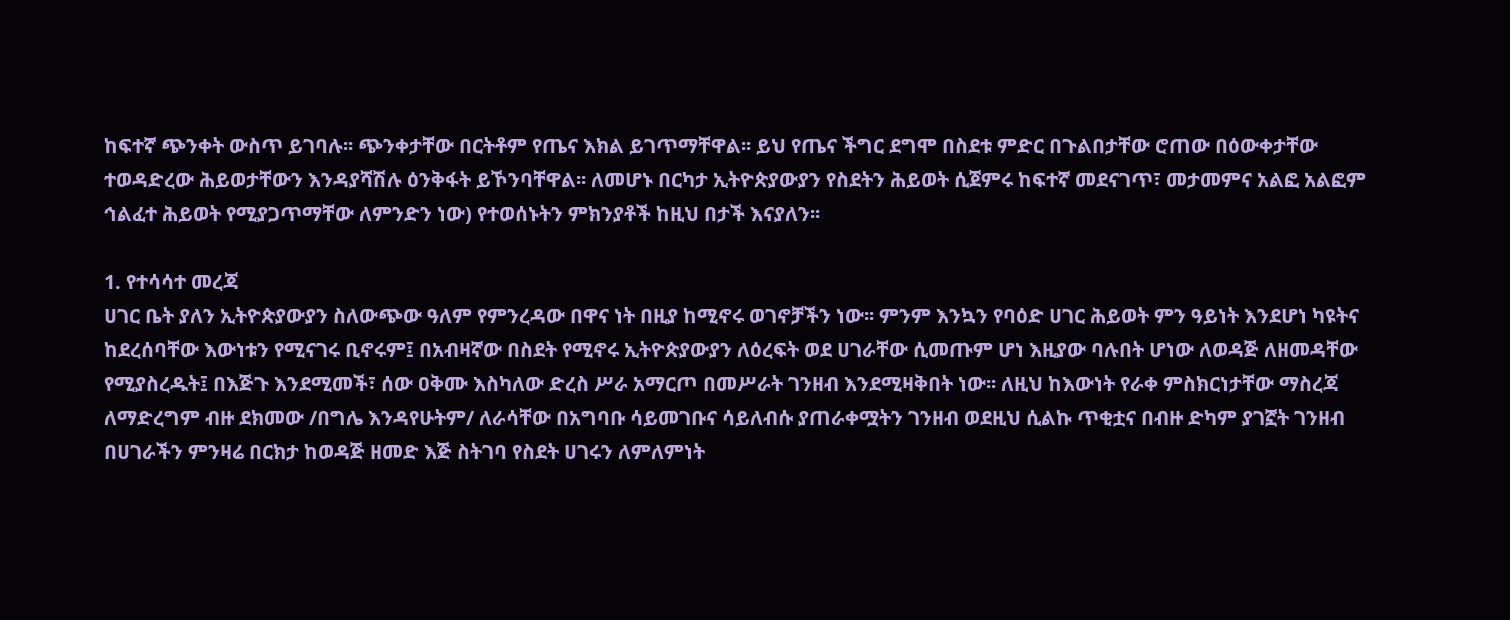ከፍተኛ ጭንቀት ውስጥ ይገባሉ፡፡ ጭንቀታቸው በርትቶም የጤና እክል ይገጥማቸዋል፡፡ ይህ የጤና ችግር ደግሞ በስደቱ ምድር በጉልበታቸው ሮጠው በዕውቀታቸው ተወዳድረው ሕይወታቸውን እንዳያሻሽሉ ዕንቅፋት ይኾንባቸዋል፡፡ ለመሆኑ በርካታ ኢትዮጵያውያን የስደትን ሕይወት ሲጀምሩ ከፍተኛ መደናገጥ፣ መታመምና አልፎ አልፎም ኅልፈተ ሕይወት የሚያጋጥማቸው ለምንድን ነው) የተወሰኑትን ምክንያቶች ከዚህ በታች እናያለን፡፡

1. የተሳሳተ መረጃ
ሀገር ቤት ያለን ኢትዮጵያውያን ስለውጭው ዓለም የምንረዳው በዋና ነት በዚያ ከሚኖሩ ወገኖቻችን ነው፡፡ ምንም እንኳን የባዕድ ሀገር ሕይወት ምን ዓይነት እንደሆነ ካዩትና ከደረሰባቸው እውነቱን የሚናገሩ ቢኖሩም፤ በአብዛኛው በስደት የሚኖሩ ኢትዮጵያውያን ለዕረፍት ወደ ሀገራቸው ሲመጡም ሆነ እዚያው ባሉበት ሆነው ለወዳጅ ለዘመዳቸው የሚያስረዱት፤ በእጅጉ እንደሚመች፣ ሰው ዐቅሙ እስካለው ድረስ ሥራ አማርጦ በመሥራት ገንዘብ እንደሚዛቅበት ነው፡፡ ለዚህ ከእውነት የራቀ ምስክርነታቸው ማስረጃ ለማድረግም ብዙ ደክመው /በግሌ እንዳየሁትም/ ለራሳቸው በአግባቡ ሳይመገቡና ሳይለብሱ ያጠራቀሟትን ገንዘብ ወደዚህ ሲልኩ ጥቂቷና በብዙ ድካም ያገኟት ገንዘብ በሀገራችን ምንዛሬ በርክታ ከወዳጅ ዘመድ እጅ ስትገባ የስደት ሀገሩን ለምለምነት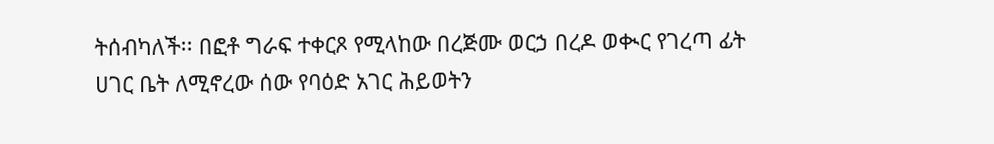ትሰብካለች፡፡ በፎቶ ግራፍ ተቀርጾ የሚላከው በረጅሙ ወርኃ በረዶ ወቊር የገረጣ ፊት ሀገር ቤት ለሚኖረው ሰው የባዕድ አገር ሕይወትን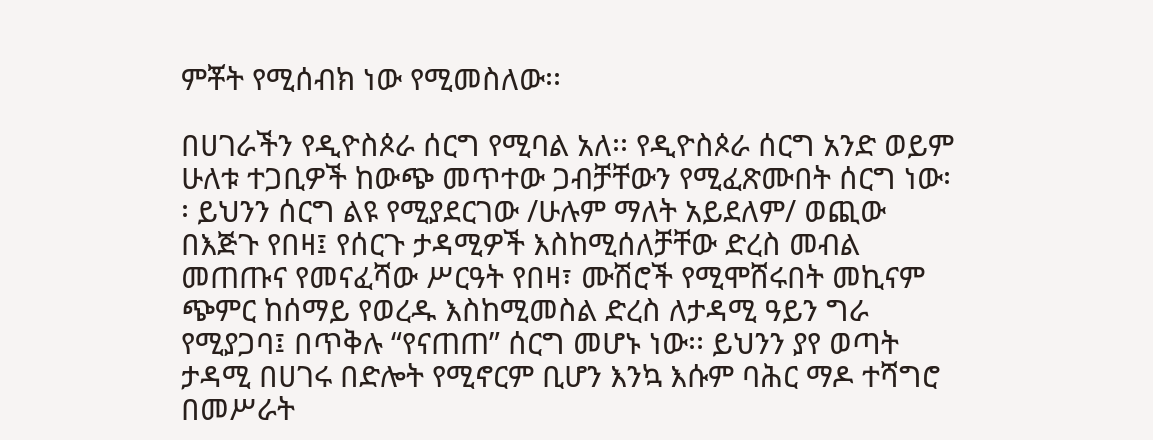ምቾት የሚሰብክ ነው የሚመስለው፡፡

በሀገራችን የዲዮስጶራ ሰርግ የሚባል አለ፡፡ የዲዮስጶራ ሰርግ አንድ ወይም ሁለቱ ተጋቢዎች ከውጭ መጥተው ጋብቻቸውን የሚፈጽሙበት ሰርግ ነው፡፡ ይህንን ሰርግ ልዩ የሚያደርገው /ሁሉም ማለት አይደለም/ ወጪው በእጅጉ የበዛ፤ የሰርጉ ታዳሚዎች እስከሚሰለቻቸው ድረስ መብል መጠጡና የመናፈሻው ሥርዓት የበዛ፣ ሙሽሮች የሚሞሸሩበት መኪናም ጭምር ከሰማይ የወረዱ እስከሚመስል ድረስ ለታዳሚ ዓይን ግራ የሚያጋባ፤ በጥቅሉ “የናጠጠ” ሰርግ መሆኑ ነው፡፡ ይህንን ያየ ወጣት ታዳሚ በሀገሩ በድሎት የሚኖርም ቢሆን እንኳ እሱም ባሕር ማዶ ተሻግሮ በመሥራት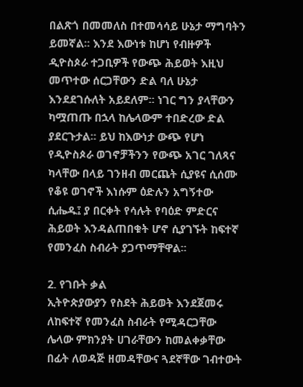በልጽጎ በመመለስ በተመሳሳይ ሁኔታ ማግባትን ይመኛል፡፡ እንደ እውነቱ ከሆነ የብዙዎች ዲዮስጶራ ተጋቢዎች የውጭ ሕይወት እዚህ መጥተው ሰርጋቸውን ድል ባለ ሁኔታ እንደደገሱለት አይደለም፡፡ ነገር ግን ያላቸውን ካሟጠጡ በኋላ ከሌላውም ተበድረው ድል ያደርጉታል፡፡ ይህ ከእውነታ ውጭ የሆነ የዲዮስጶራ ወገኖቻችንን የውጭ አገር ገለጻና ካላቸው በላይ ገንዘብ መርጨት ሲያዩና ሲሰሙ የቆዩ ወገኖች እነሱም ዕድሉን አግኝተው ሲሔዱ፤ ያ በርቀት የሳሉት የባዕድ ምድርና ሕይወት እንዳልጠበቁት ሆኖ ሲያገኙት ከፍተኛ የመንፈስ ስብራት ያጋጥማቸዋል፡፡

2. የገቡት ቃል
ኢትዮጵያውያን የስደት ሕይወት እንደጀመሩ ለከፍተኛ የመንፈስ ስብራት የሚዳርጋቸው ሌላው ምክንያት ሀገራቸውን ከመልቀቃቸው በፊት ለወዳጅ ዘመዳቸውና ጓደኛቸው ገብተውት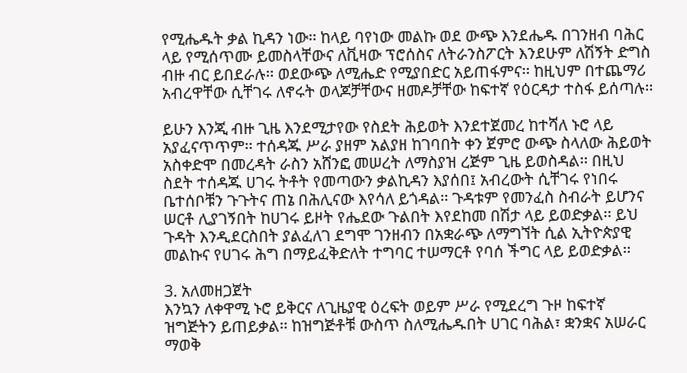የሚሔዱት ቃል ኪዳን ነው፡፡ ከላይ ባየነው መልኩ ወደ ውጭ እንደሔዱ በገንዘብ ባሕር ላይ የሚሰጥሙ ይመስላቸውና ለቪዛው ፕሮሰስና ለትራንስፖርት እንደሁም ለሽኝት ድግስ ብዙ ብር ይበደራሉ፡፡ ወደውጭ ለሚሔድ የሚያበድር አይጠፋምና፡፡ ከዚህም በተጨማሪ አብረዋቸው ሲቸገሩ ለኖሩት ወላጆቻቸውና ዘመዶቻቸው ከፍተኛ የዕርዳታ ተስፋ ይሰጣሉ፡፡

ይሁን እንጂ ብዙ ጊዜ እንደሚታየው የስደት ሕይወት እንደተጀመረ ከተሻለ ኑሮ ላይ አያፈናጥጥም፡፡ ተሰዳጁ ሥራ ያዘም አልያዘ ከገባበት ቀን ጀምሮ ውጭ ስላለው ሕይወት አስቀድሞ በመረዳት ራስን አሸንፎ መሠረት ለማስያዝ ረጅም ጊዜ ይወስዳል፡፡ በዚህ ስደት ተሰዳጁ ሀገሩ ትቶት የመጣውን ቃልኪዳን እያሰበ፤ አብረውት ሲቸገሩ የነበሩ ቤተሰቦቹን ጉጉትና ጠኔ በሕሊናው እየሳለ ይጎዳል፡፡ ጉዳቱም የመንፈስ ስብራት ይሆንና ሠርቶ ሊያገኝበት ከሀገሩ ይዞት የሔደው ጉልበት እየደከመ በሽታ ላይ ይወድቃል፡፡ ይህ ጉዳት እንዲደርስበት ያልፈለገ ደግሞ ገንዘብን በአቋራጭ ለማግኘት ሲል ኢትዮጵያዊ መልኩና የሀገሩ ሕግ በማይፈቅድለት ተግባር ተሠማርቶ የባሰ ችግር ላይ ይወድቃል፡፡

3. አለመዘጋጀት
እንኳን ለቀዋሚ ኑሮ ይቅርና ለጊዜያዊ ዕረፍት ወይም ሥራ የሚደረግ ጉዞ ከፍተኛ ዝግጅትን ይጠይቃል፡፡ ከዝግጅቶቹ ውስጥ ስለሚሔዱበት ሀገር ባሕል፣ ቋንቋና አሠራር ማወቅ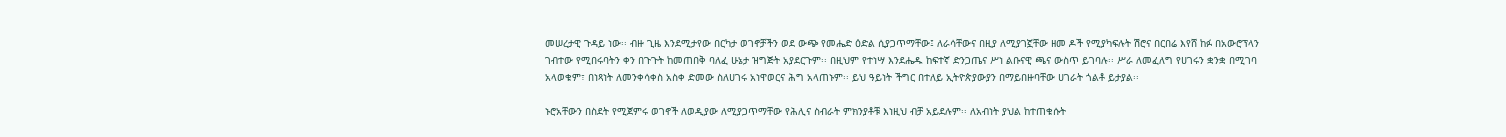መሠረታዊ ጉዳይ ነው፡፡ ብዙ ጊዜ እንደሚታየው በርካታ ወገኖቻችን ወደ ውጭ የመሔድ ዕድል ሲያጋጥማቸው፤ ለራሳቸውና በዚያ ለሚያገኟቸው ዘመ ዶች የሚያካፍሉት ሽሮና በርበሬ እየሸ ከፉ በአውሮፕላን ገብተው የሚበሩባትን ቀን በጉጉት ከመጠበቅ ባለፈ ሁኔታ ዝግጅት አያደርጉም፡፡ በዚህም የተነሣ እንደሔዱ ከፍተኛ ድንጋጤና ሥነ ልቡናዊ ጫና ውስጥ ይገባሉ፡፡ ሥራ ለመፈለግ የሀገሩን ቋንቋ በሚገባ አላወቁም፣ በነጻነት ለመንቀሳቀስ አስቀ ድመው ስለሀገሩ አነዋወርና ሕግ አላጠኑም፡፡ ይህ ዓይነት ችግር በተለይ ኢትዮጵያውያን በማይበዙባቸው ሀገራት ጎልቶ ይታያል፡፡

ኑሮአቸውን በስደት የሚጀምሩ ወገኖች ለወዲያው ለሚያጋጥማቸው የሕሊና ስብራት ምክንያቶቹ እነዚህ ብቻ አይደሉም፡፡ ለአብነት ያህል ከተጠቁሱት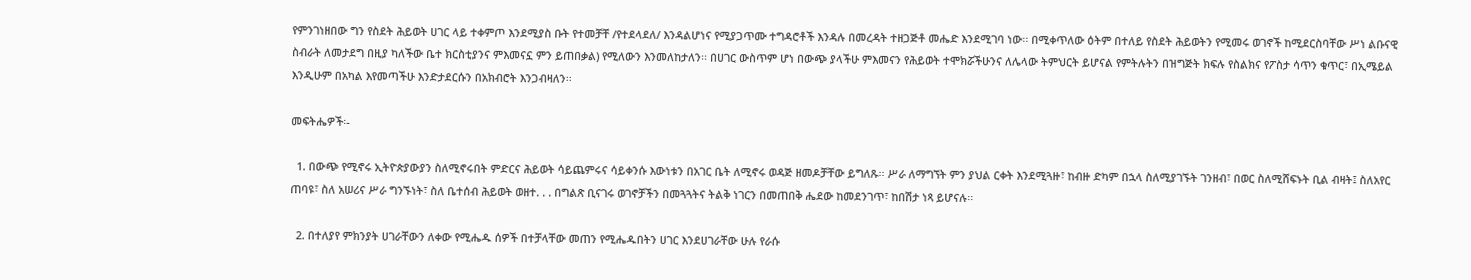የምንገነዘበው ግን የስደት ሕይወት ሀገር ላይ ተቀምጦ እንደሚያስ ቡት የተመቻቸ /የተደላደለ/ እንዳልሆነና የሚያጋጥሙ ተግዳሮቶች እንዳሉ በመረዳት ተዘጋጅቶ መሔድ እንደሚገባ ነው፡፡ በሚቀጥለው ዕትም በተለይ የስደት ሕይወትን የሚመሩ ወገኖች ከሚደርስባቸው ሥነ ልቡናዊ ስብራት ለመታደግ በዚያ ካለችው ቤተ ክርስቲያንና ምእመናኗ ምን ይጠበቃል) የሚለውን እንመለከታለን፡፡ በሀገር ውስጥም ሆነ በውጭ ያላችሁ ምእመናን የሕይወት ተሞክሯችሁንና ለሌላው ትምህርት ይሆናል የምትሉትን በዝግጅት ክፍሉ የስልክና የፖስታ ሳጥን ቁጥር፣ በኢሜይል እንዲሁም በአካል እየመጣችሁ እንድታደርሱን በአክብሮት እንጋብዛለን፡፡

መፍትሔዎች፡-

  1. በውጭ የሚኖሩ ኢትዮጵያውያን ስለሚኖሩበት ምድርና ሕይወት ሳይጨምሩና ሳይቀንሱ እውነቱን በአገር ቤት ለሚኖሩ ወዳጅ ዘመዶቻቸው ይግለጹ፡፡ ሥራ ለማግኘት ምን ያህል ርቀት እንደሚጓዙ፣ ከብዙ ድካም በኋላ ስለሚያገኙት ገንዘብ፣ በወር ስለሚሸፍኑት ቢል ብዛት፤ ስለአየር ጠባዩ፣ ስለ አሠሪና ሥራ ግንኙነት፣ ስለ ቤተሰብ ሕይወት ወዘተ. . . በግልጽ ቢናገሩ ወገኖቻችን በመጓጓትና ትልቅ ነገርን በመጠበቅ ሔደው ከመደንገጥ፣ ከበሽታ ነጻ ይሆናሉ፡፡

  2. በተለያየ ምክንያት ሀገራቸውን ለቀው የሚሔዱ ሰዎች በተቻላቸው መጠን የሚሔዱበትን ሀገር እንደሀገራቸው ሁሉ የራሱ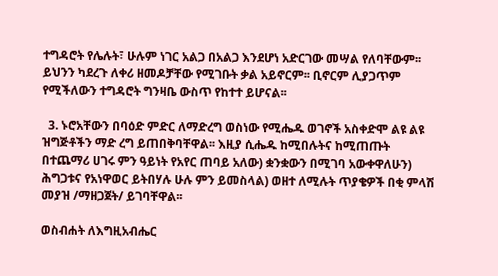ተግዳሮት የሌሉት፣ ሁሉም ነገር አልጋ በአልጋ እንደሆነ አድርገው መሣል የለባቸውም፡፡ ይህንን ካደረጉ ለቀሪ ዘመዶቻቸው የሚገቡት ቃል አይኖርም፡፡ ቢኖርም ሊያጋጥም የሚችለውን ተግዳሮት ግንዛቤ ውስጥ የከተተ ይሆናል፡፡

  3. ኑሮአቸውን በባዕድ ምድር ለማድረግ ወስነው የሚሔዱ ወገኖች አስቀድሞ ልዩ ልዩ ዝግጅቶችን ማድ ረግ ይጠበቅባቸዋል፡፡ እዚያ ሲሔዱ ከሚበሉትና ከሚጠጡት በተጨማሪ ሀገሩ ምን ዓይነት የአየር ጠባይ አለው) ቋንቋውን በሚገባ አውቀዋለሁን) ሕግጋቱና የአነዋወር ይትበሃሉ ሁሉ ምን ይመስላል) ወዘተ ለሚሉት ጥያቄዎች በቂ ምላሽ መያዝ /ማዘጋጀት/ ይገባቸዋል፡፡

ወስብሐት ለእግዚአብሔር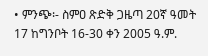• ምንጭ፡- ስምዐ ጽድቅ ጋዜጣ 20ኛ ዓመት 17 ከግንቦት 16-30 ቀን 2005 ዓ.ም.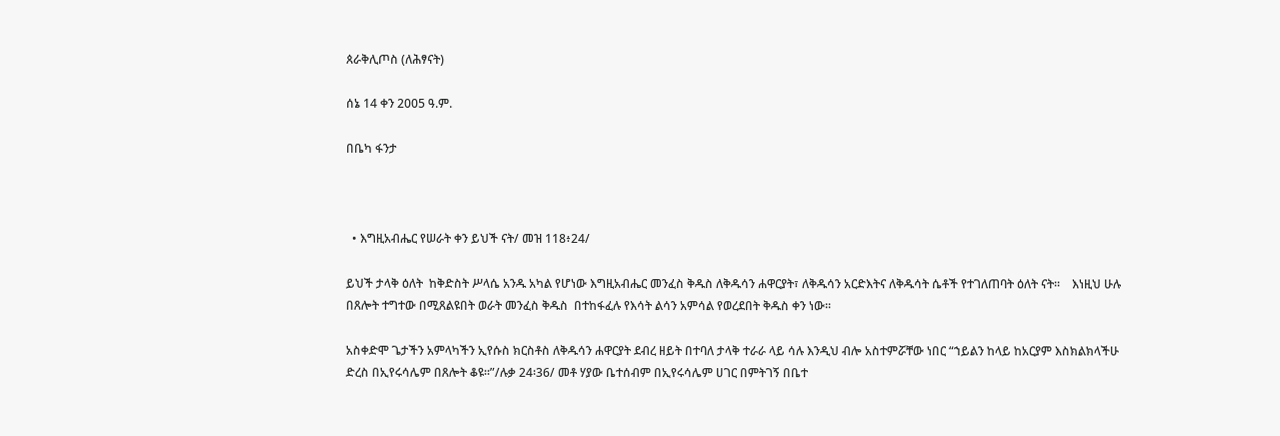ጰራቅሊጦስ (ለሕፃናት)

ሰኔ 14 ቀን 2005 ዓ.ም.

በቤካ ፋንታ



  • እግዚአብሔር የሠራት ቀን ይህች ናት/ መዝ 118፥24/

ይህች ታላቅ ዕለት  ከቅድስት ሥላሴ አንዱ አካል የሆነው እግዚአብሔር መንፈስ ቅዱስ ለቅዱሳን ሐዋርያት፣ ለቅዱሳን አርድእትና ለቅዱሳት ሴቶች የተገለጠባት ዕለት ናት፡፡    እነዚህ ሁሉ በጸሎት ተግተው በሚጸልዩበት ወራት መንፈስ ቅዱስ  በተከፋፈሉ የእሳት ልሳን አምሳል የወረደበት ቅዱስ ቀን ነው፡፡

አስቀድሞ ጌታችን አምላካችን ኢየሱስ ክርስቶስ ለቅዱሳን ሐዋርያት ደብረ ዘይት በተባለ ታላቅ ተራራ ላይ ሳሉ እንዲህ ብሎ አስተምሯቸው ነበር “ኀይልን ከላይ ከአርያም እስክልክላችሁ ድረስ በኢየሩሳሌም በጸሎት ቆዩ፡፡”/ሉቃ 24፡36/ መቶ ሃያው ቤተሰብም በኢየሩሳሌም ሀገር በምትገኝ በቤተ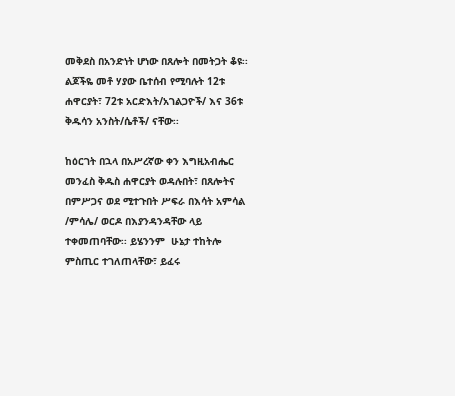መቅደስ በአንድነት ሆነው በጸሎት በመትጋት ቆዩ፡፡ ልጆችዬ መቶ ሃያው ቤተሰብ የሚባሉት 12ቱ ሐዋርያት፣ 72ቱ አርድእት/አገልጋዮች/ እና 36ቱ ቅዱሳን አንስት/ሴቶች/ ናቸው፡፡

ከዕርገት በኋላ በአሥረኛው ቀን እግዚአብሔር መንፈስ ቅዱስ ሐዋርያት ወዳሉበት፣ በጸሎትና በምሥጋና ወደ ሚተጉበት ሥፍራ በእሳት አምሳል /ምሳሌ/ ወርዶ በእያንዳንዳቸው ላይ ተቀመጠባቸው፡፡ ይሄንንም  ሁኔታ ተከትሎ  ምስጢር ተገለጠላቸው፣ ይፈሩ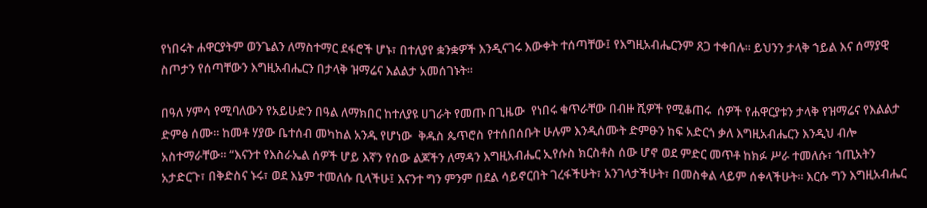የነበሩት ሐዋርያትም ወንጌልን ለማስተማር ደፋሮች ሆኑ፣ በተለያየ ቋንቋዎች እንዲናገሩ እውቀት ተሰጣቸው፤ የእግዚአብሔርንም ጸጋ ተቀበሉ፡፡ ይህንን ታላቅ ኀይል እና ሰማያዊ ስጦታን የሰጣቸውን እግዚአብሔርን በታላቅ ዝማሬና እልልታ አመሰገኑት፡፡

በዓለ ሃምሳ የሚባለውን የአይሁድን በዓል ለማክበር ከተለያዩ ሀገራት የመጡ በጊዜው  የነበሩ ቁጥራቸው በብዙ ሺዎች የሚቆጠሩ  ሰዎች የሐዋርያቱን ታላቅ የዝማሬና የእልልታ ድምፅ ሰሙ፡፡ ከመቶ ሃያው ቤተሰብ መካከል አንዱ የሆነው  ቅዱስ ጴጥሮስ የተሰበሰቡት ሁሉም እንዲሰሙት ድምፁን ከፍ አድርጎ ቃለ እግዚአብሔርን እንዲህ ብሎ አስተማራቸው፡፡ “እናንተ የእስራኤል ሰዎች ሆይ እኛን የሰው ልጆችን ለማዳን እግዚአብሔር ኢየሱስ ክርስቶስ ሰው ሆኖ ወደ ምድር መጥቶ ከክፉ ሥራ ተመለሱ፣ ኀጢአትን አታድርጉ፣ በቅድስና ኑሩ፣ ወደ እኔም ተመለሱ ቢላችሁ፤ እናንተ ግን ምንም በደል ሳይኖርበት ገረፋችሁት፣ አንገላታችሁት፣ በመስቀል ላይም ሰቀላችሁት፡፡ እርሱ ግን እግዚአብሔር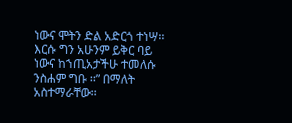ነውና ሞትን ድል አድርጎ ተነሣ፡፡ እርሱ ግን አሁንም ይቅር ባይ ነውና ከኀጢአታችሁ ተመለሱ ንስሐም ግቡ ፡፡” በማለት አስተማራቸው፡፡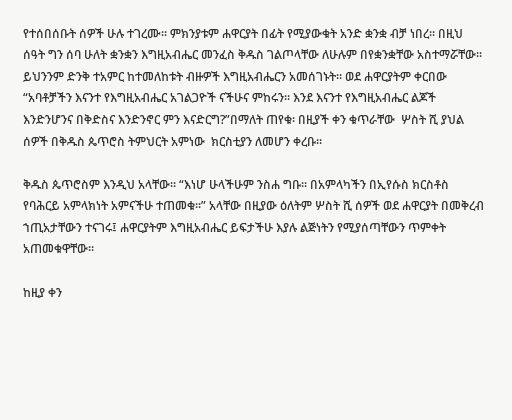የተሰበሰቡት ሰዎች ሁሉ ተገረሙ፡፡ ምክንያቱም ሐዋርያት በፊት የሚያውቁት አንድ ቋንቋ ብቻ ነበረ፡፡ በዚህ ሰዓት ግን ሰባ ሁለት ቋንቋን እግዚአብሔር መንፈስ ቅዱስ ገልጦላቸው ለሁሉም በየቋንቋቸው አስተማሯቸው፡፡ ይህንንም ድንቅ ተአምር ከተመለከቱት ብዙዎች እግዚአብሔርን አመሰገኑት፡፡ ወደ ሐዋርያትም ቀርበው “አባቶቻችን እናንተ የእግዚአብሔር አገልጋዮች ናችሁና ምከሩን፡፡ እንደ እናንተ የእግዚአብሔር ልጆች እንድንሆንና በቅድስና እንድንኖር ምን እናድርግ?”በማለት ጠየቁ፡ በዚያች ቀን ቁጥራቸው  ሦስት ሺ ያህል ሰዎች በቅዱስ ጴጥሮስ ትምህርት አምነው  ክርስቲያን ለመሆን ቀረቡ፡፡

ቅዱስ ጴጥሮስም እንዲህ አላቸው፡፡ “እነሆ ሁላችሁም ንስሐ ግቡ፡፡ በአምላካችን በኢየሱስ ክርስቶስ የባሕርይ አምላክነት አምናችሁ ተጠመቁ፡፡” አላቸው በዚያው ዕለትም ሦስት ሺ ሰዎች ወደ ሐዋርያት በመቅረብ ኀጢአታቸውን ተናገሩ፤ ሐዋርያትም እግዚአብሔር ይፍታችሁ እያሉ ልጅነትን የሚያሰጣቸውን ጥምቀት አጠመቁዋቸው፡፡

ከዚያ ቀን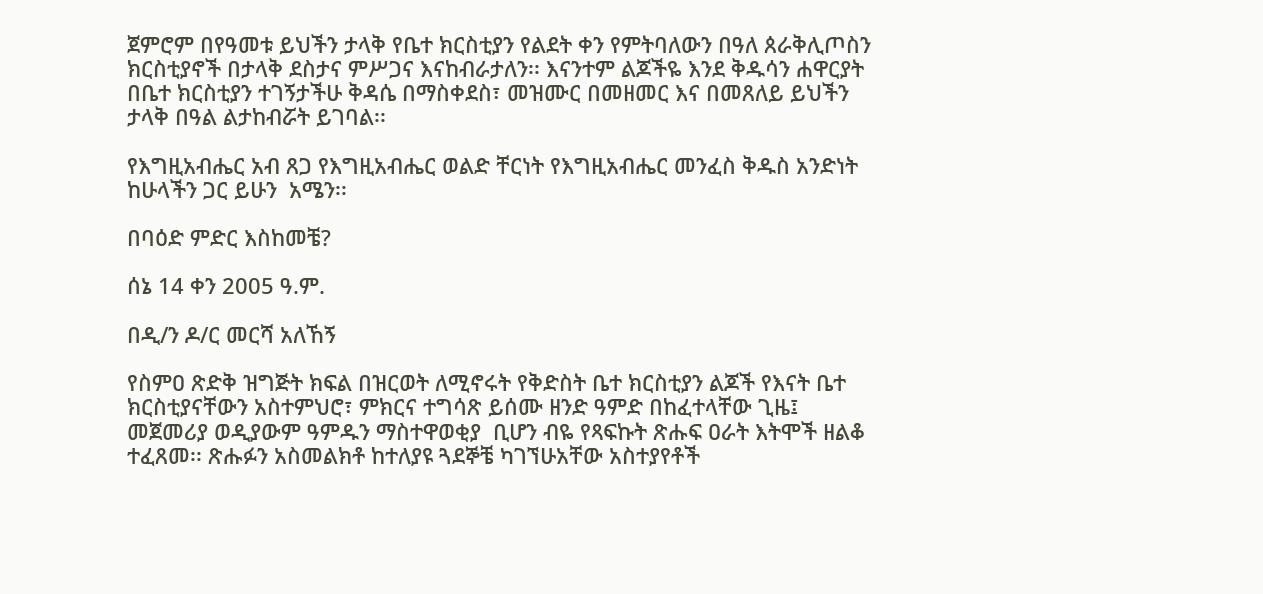ጀምሮም በየዓመቱ ይህችን ታላቅ የቤተ ክርስቲያን የልደት ቀን የምትባለውን በዓለ ጰራቅሊጦስን ክርስቲያኖች በታላቅ ደስታና ምሥጋና እናከብራታለን፡፡ እናንተም ልጆችዬ እንደ ቅዱሳን ሐዋርያት በቤተ ክርስቲያን ተገኝታችሁ ቅዳሴ በማስቀደስ፣ መዝሙር በመዘመር እና በመጸለይ ይህችን ታላቅ በዓል ልታከብሯት ይገባል፡፡

የእግዚአብሔር አብ ጸጋ የእግዚአብሔር ወልድ ቸርነት የእግዚአብሔር መንፈስ ቅዱስ አንድነት ከሁላችን ጋር ይሁን  አሜን፡፡

በባዕድ ምድር እስከመቼ?

ሰኔ 14 ቀን 2005 ዓ.ም.

በዲ/ን ዶ/ር መርሻ አለኸኝ

የስምዐ ጽድቅ ዝግጅት ክፍል በዝርወት ለሚኖሩት የቅድስት ቤተ ክርስቲያን ልጆች የእናት ቤተ ክርስቲያናቸውን አስተምህሮ፣ ምክርና ተግሳጽ ይሰሙ ዘንድ ዓምድ በከፈተላቸው ጊዜ፤ መጀመሪያ ወዲያውም ዓምዱን ማስተዋወቂያ  ቢሆን ብዬ የጻፍኩት ጽሑፍ ዐራት እትሞች ዘልቆ ተፈጸመ፡፡ ጽሑፉን አስመልክቶ ከተለያዩ ጓደኞቼ ካገኘሁአቸው አስተያየቶች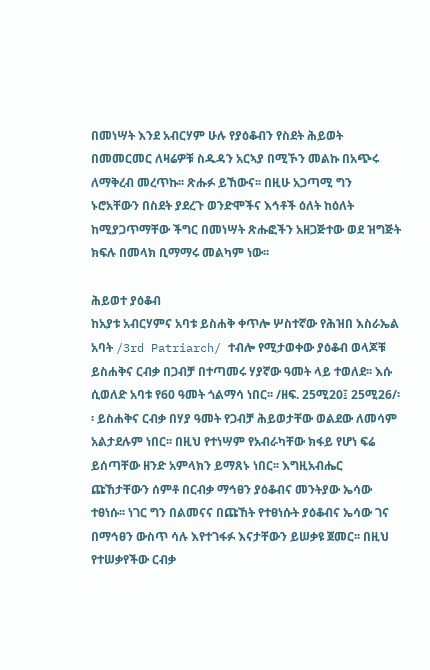በመነሣት እንደ አብርሃም ሁሉ የያዕቆብን የስደት ሕይወት በመመርመር ለዛሬዎቹ ስዱዳን አርኣያ በሚኾን መልኩ በአጭሩ ለማቅረብ መረጥኩ፡፡ ጽሑፉ ይኸውና፡፡ በዚሁ አጋጣሚ ግን ኑሮአቸውን በስደት ያደረጉ ወንድሞችና እኅቶች ዕለት ከዕለት ከሚያጋጥማቸው ችግር በመነሣት ጽሑፎችን አዘጋጅተው ወደ ዝግጅት ክፍሉ በመላክ ቢማማሩ መልካም ነው፡፡

ሕይወተ ያዕቆብ
ከአያቱ አብርሃምና አባቱ ይስሐቅ ቀጥሎ ሦስተኛው የሕዝበ እስራኤል አባት /3rd Patriarch/ ተብሎ የሚታወቀው ያዕቆብ ወላጆቹ ይስሐቅና ርብቃ በጋብቻ በተጣመሩ ሃያኛው ዓመት ላይ ተወለደ፡፡ እሱ ሲወለድ አባቱ የ60 ዓመት ጎልማሳ ነበር፡፡ /ዘፍ. 25ሚ20፤ 25ሚ26/፡፡ ይስሐቅና ርብቃ በሃያ ዓመት የጋብቻ ሕይወታቸው ወልደው ለመሳም አልታደሉም ነበር፡፡ በዚህ የተነሣም የአብራካቸው ክፋይ የሆነ ፍሬ ይሰጣቸው ዘንድ አምላክን ይማጸኑ ነበር፡፡ እግዚአብሔር ጩኸታቸውን ሰምቶ በርብቃ ማኅፀን ያዕቆብና መንትያው ኤሳው ተፀነሱ፡፡ ነገር ግን በልመናና በጩኸት የተፀነሱት ያዕቆብና ኤሳው ገና በማኅፀን ውስጥ ሳሉ እየተገፋፉ እናታቸውን ይሠቃዩ ጀመር፡፡ በዚህ የተሠቃየችው ርብቃ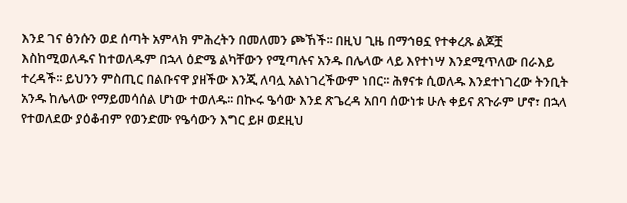እንደ ገና ፅንሱን ወደ ሰጣት አምላክ ምሕረትን በመለመን ጮኸች፡፡ በዚህ ጊዜ በማኅፀኗ የተቀረጹ ልጆቿ እስከሚወለዱና ከተወለዱም በኋላ ዕድሜ ልካቸውን የሚጣሉና አንዱ በሌላው ላይ እየተነሣ እንደሚጥለው በራእይ ተረዳች፡፡ ይህንን ምስጢር በልቡናዋ ያዘችው እንጂ ለባሏ አልነገረችውም ነበር፡፡ ሕፃናቱ ሲወለዱ እንደተነገረው ትንቢት አንዱ ከሌላው የማይመሳሰል ሆነው ተወለዱ፡፡ በኲሩ ዔሳው እንደ ጽጌረዳ አበባ ሰውነቱ ሁሉ ቀይና ጸጉራም ሆኖ፣ በኋላ የተወለደው ያዕቆብም የወንድሙ የዔሳውን እግር ይዞ ወደዚህ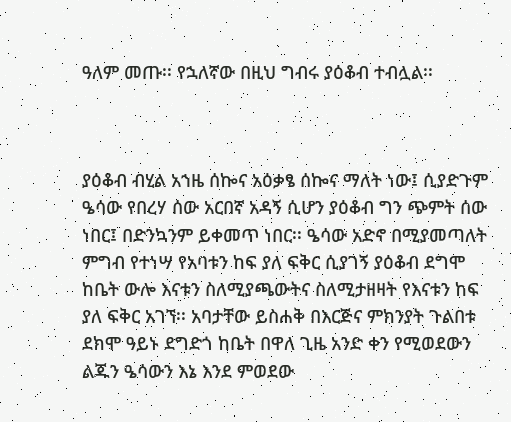ዓለም መጡ፡፡ የኋለኛው በዚህ ግብሩ ያዕቆብ ተብሏል፡፡



ያዕቆብ ብሂል አኀዜ ሰኰና አዕቃፄ ሰኰና ማለት ነው፤ ሲያድጉም ዔሳው የበረሃ ሰው አርበኛ አዳኝ ሲሆን ያዕቆብ ግን ጭምት ሰው ነበር፤ በድንኳንም ይቀመጥ ነበር፡፡ ዔሳው አድኖ በሚያመጣለት ምግብ የተነሣ የአባቱን ከፍ ያለ ፍቅር ሲያገኝ ያዕቆብ ደግሞ ከቤት ውሎ እናቱን ስለሚያጫውትና ስለሚታዘዛት የእናቱን ከፍ ያለ ፍቅር አገኘ፡፡ አባታቸው ይስሐቅ በእርጅና ምክንያት ጉልበቱ ደክሞ ዓይኑ ደግድጎ ከቤት በዋለ ጊዜ አንድ ቀን የሚወደውን ልጁን ዔሳውን እኔ እንደ ምወደው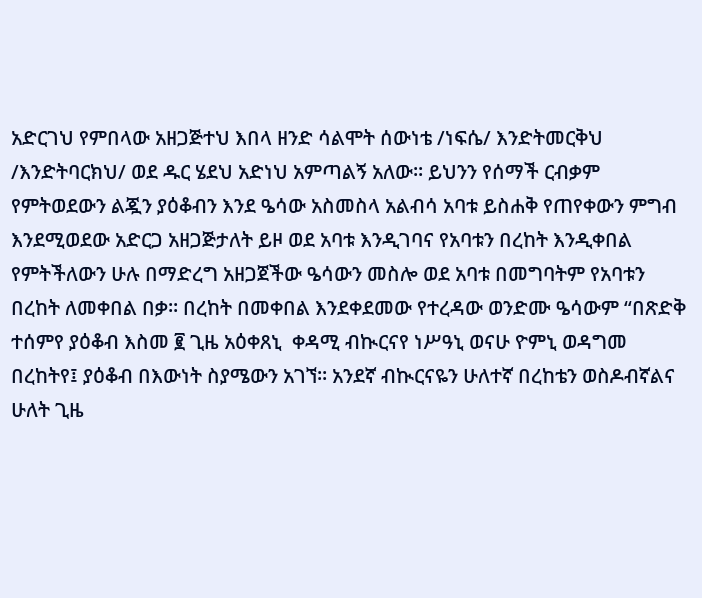አድርገህ የምበላው አዘጋጅተህ እበላ ዘንድ ሳልሞት ሰውነቴ /ነፍሴ/ እንድትመርቅህ /እንድትባርክህ/ ወደ ዱር ሄደህ አድነህ አምጣልኝ አለው፡፡ ይህንን የሰማች ርብቃም የምትወደውን ልጇን ያዕቆብን እንደ ዔሳው አስመስላ አልብሳ አባቱ ይስሐቅ የጠየቀውን ምግብ እንደሚወደው አድርጋ አዘጋጅታለት ይዞ ወደ አባቱ እንዲገባና የአባቱን በረከት እንዲቀበል የምትችለውን ሁሉ በማድረግ አዘጋጀችው ዔሳውን መስሎ ወደ አባቱ በመግባትም የአባቱን በረከት ለመቀበል በቃ፡፡ በረከት በመቀበል እንደቀደመው የተረዳው ወንድሙ ዔሳውም “በጽድቅ ተሰምየ ያዕቆብ እስመ ፪ ጊዜ አዕቀጸኒ  ቀዳሚ ብኲርናየ ነሥዓኒ ወናሁ ዮምኒ ወዳግመ በረከትየ፤ ያዕቆብ በእውነት ስያሜውን አገኘ፡፡ አንደኛ ብኲርናዬን ሁለተኛ በረከቴን ወስዶብኛልና ሁለት ጊዜ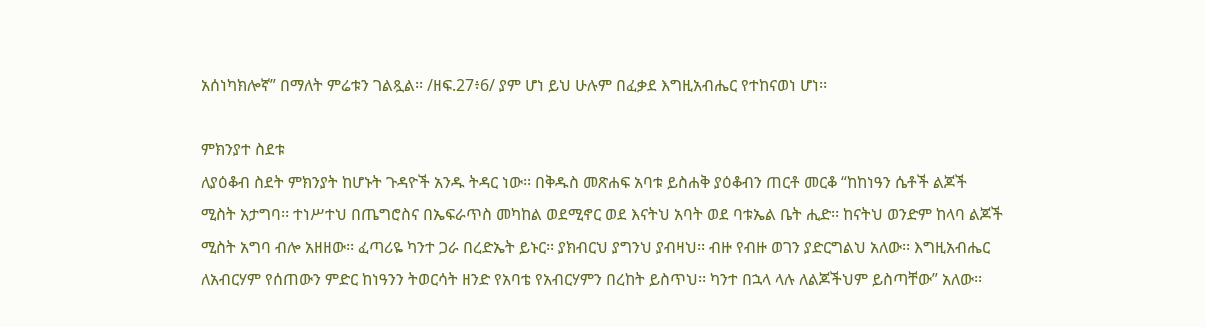አሰነካክሎኛ” በማለት ምሬቱን ገልጿል፡፡ /ዘፍ.27፥6/ ያም ሆነ ይህ ሁሉም በፈቃደ እግዚአብሔር የተከናወነ ሆነ፡፡

ምክንያተ ስደቱ
ለያዕቆብ ስደት ምክንያት ከሆኑት ጉዳዮች አንዱ ትዳር ነው፡፡ በቅዱስ መጽሐፍ አባቱ ይስሐቅ ያዕቆብን ጠርቶ መርቆ “ከከነዓን ሴቶች ልጆች ሚስት አታግባ፡፡ ተነሥተህ በጤግሮስና በኤፍራጥስ መካከል ወደሚኖር ወደ እናትህ አባት ወደ ባቱኤል ቤት ሒድ፡፡ ከናትህ ወንድም ከላባ ልጆች ሚስት አግባ ብሎ አዘዘው፡፡ ፈጣሪዬ ካንተ ጋራ በረድኤት ይኑር፡፡ ያክብርህ ያግንህ ያብዛህ፡፡ ብዙ የብዙ ወገን ያድርግልህ አለው፡፡ እግዚአብሔር ለአብርሃም የሰጠውን ምድር ከነዓንን ትወርሳት ዘንድ የአባቴ የአብርሃምን በረከት ይስጥህ፡፡ ካንተ በኋላ ላሉ ለልጆችህም ይስጣቸው” አለው፡፡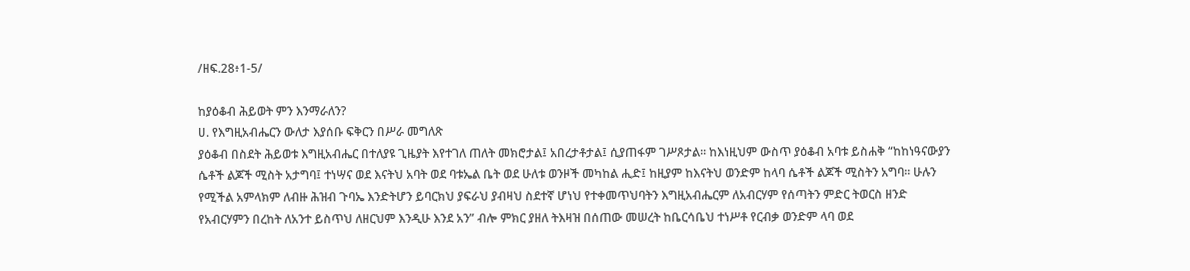/ዘፍ.28፥1-5/

ከያዕቆብ ሕይወት ምን እንማራለን?
ሀ. የእግዚአብሔርን ውለታ እያሰቡ ፍቅርን በሥራ መግለጽ
ያዕቆብ በስደት ሕይወቱ እግዚአብሔር በተለያዩ ጊዜያት እየተገለ ጠለት መክሮታል፤ አበረታቶታል፤ ሲያጠፋም ገሥጾታል፡፡ ከእነዚህም ውስጥ ያዕቆብ አባቱ ይስሐቅ “ከከነዓናውያን ሴቶች ልጆች ሚስት አታግባ፤ ተነሣና ወደ እናትህ አባት ወደ ባቱኤል ቤት ወደ ሁለቱ ወንዞች መካከል ሒድ፤ ከዚያም ከእናትህ ወንድም ከላባ ሴቶች ልጆች ሚስትን አግባ፡፡ ሁሉን የሚችል አምላክም ለብዙ ሕዝብ ጉባኤ እንድትሆን ይባርክህ ያፍራህ ያብዛህ ስደተኛ ሆነህ የተቀመጥህባትን እግዚአብሔርም ለአብርሃም የሰጣትን ምድር ትወርስ ዘንድ የአብርሃምን በረከት ለአንተ ይስጥህ ለዘርህም እንዲሁ እንደ አን” ብሎ ምክር ያዘለ ትእዛዝ በሰጠው መሠረት ከቤርሳቤህ ተነሥቶ የርብቃ ወንድም ላባ ወደ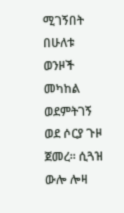ሚገኝበት በሁለቱ ወንዞች መካከል ወደምትገኝ ወደ ሶርያ ጉዞ ጀመረ፡፡ ሲጓዝ ውሎ ሎዛ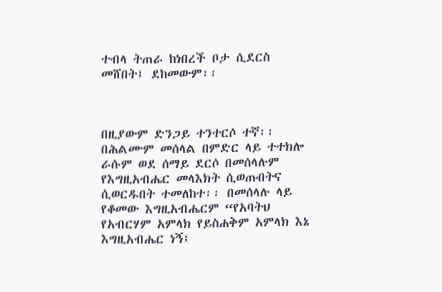ተብላ ትጠራ ከነበረች ቦታ ሲደርስ መሸበት፤ ደከመውም፡፡



በዚያውም ድንጋይ ተንተርሶ ተኛ፡፡ በሕልሙም መሰላል በምድር ላይ ተተክሎ ራሱም ወደ ሰማይ ደርሶ በመሰላሉም የእግዚአብሔር መላእክት ሲወጡበትና ሲወርዱበት ተመለከተ፡፡ በመሰላሉ ላይ የቆመው እግዚአብሔርም “የአባትህ የአብርሃም አምላክ የይስሐቅም አምላክ እኔ እግዚአብሔር ነኝ፤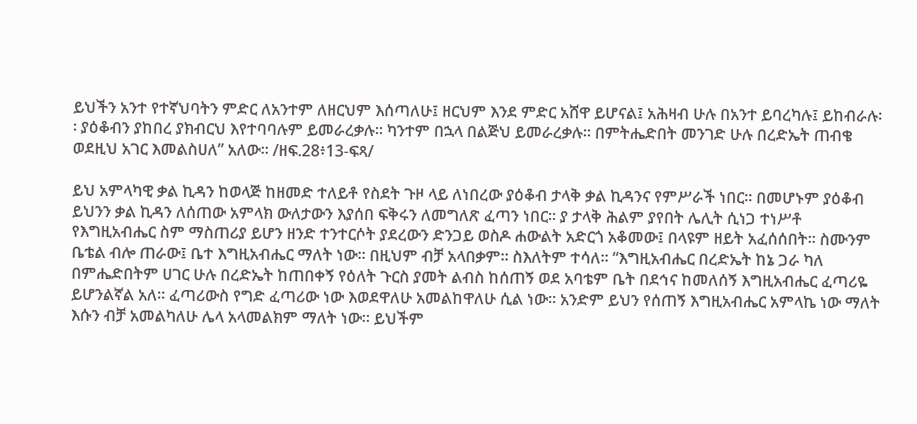ይህችን አንተ የተኛህባትን ምድር ለአንተም ለዘርህም እሰጣለሁ፤ ዘርህም እንደ ምድር አሸዋ ይሆናል፤ አሕዛብ ሁሉ በአንተ ይባረካሉ፤ ይከብራሉ፡፡ ያዕቆብን ያከበረ ያክብርህ እየተባባሉም ይመራረቃሉ፡፡ ካንተም በኋላ በልጅህ ይመራረቃሉ፡፡ በምትሔድበት መንገድ ሁሉ በረድኤት ጠብቄ ወደዚህ አገር እመልስሀለ” አለው፡፡ /ዘፍ.28፥13-ፍጻ/

ይህ አምላካዊ ቃል ኪዳን ከወላጅ ከዘመድ ተለይቶ የስደት ጉዞ ላይ ለነበረው ያዕቆብ ታላቅ ቃል ኪዳንና የምሥራች ነበር፡፡ በመሆኑም ያዕቆብ ይህንን ቃል ኪዳን ለሰጠው አምላክ ውለታውን እያሰበ ፍቅሩን ለመግለጽ ፈጣን ነበር፡፡ ያ ታላቅ ሕልም ያየበት ሌሊት ሲነጋ ተነሥቶ የእግዚአብሔር ስም ማስጠሪያ ይሆን ዘንድ ተንተርሶት ያደረውን ድንጋይ ወስዶ ሐውልት አድርጎ አቆመው፤ በላዩም ዘይት አፈሰሰበት፡፡ ስሙንም ቤቴል ብሎ ጠራው፤ ቤተ እግዚአብሔር ማለት ነው፡፡ በዚህም ብቻ አላበቃም፡፡ ስእለትም ተሳለ፡፡ “እግዚአብሔር በረድኤት ከኔ ጋራ ካለ በምሔድበትም ሀገር ሁሉ በረድኤት ከጠበቀኝ የዕለት ጉርስ ያመት ልብስ ከሰጠኝ ወደ አባቴም ቤት በደኅና ከመለሰኝ እግዚአብሔር ፈጣሪዬ ይሆንልኛል አለ፡፡ ፈጣሪውስ የግድ ፈጣሪው ነው እወደዋለሁ አመልከዋለሁ ሲል ነው፡፡ አንድም ይህን የሰጠኝ እግዚአብሔር አምላኬ ነው ማለት እሱን ብቻ አመልካለሁ ሌላ አላመልክም ማለት ነው፡፡ ይህችም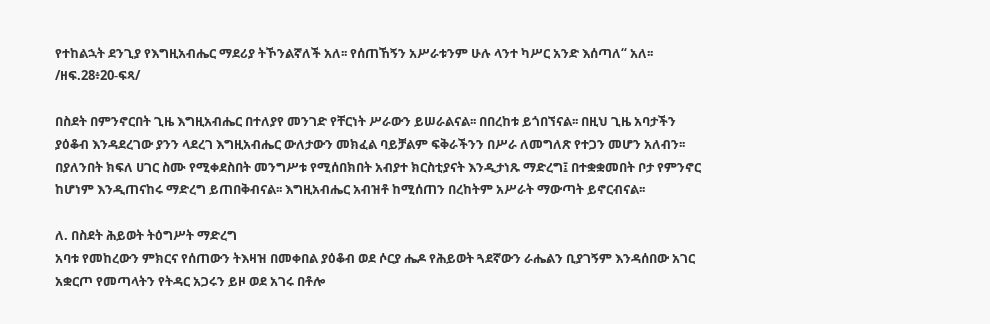የተከልኋት ደንጊያ የእግዚአብሔር ማደሪያ ትኾንልኛለች አለ፡፡ የሰጠኸኝን አሥራቱንም ሁሉ ላንተ ካሥር አንድ እሰጣለ“ አለ፡፡/ዘፍ.28፥20-ፍጻ/

በስደት በምንኖርበት ጊዜ እግዚአብሔር በተለያየ መንገድ የቸርነት ሥራውን ይሠራልናል፡፡ በበረከቱ ይጎበኘናል፡፡ በዚህ ጊዜ አባታችን ያዕቆብ እንዳደረገው ያንን ላደረገ እግዚአብሔር ውለታውን መክፈል ባይቻልም ፍቅራችንን በሥራ ለመግለጽ የተጋን መሆን አለብን፡፡ በያለንበት ክፍለ ሀገር ስሙ የሚቀደስበት መንግሥቱ የሚሰበክበት አብያተ ክርስቲያናት እንዲታነጹ ማድረግ፤ በተቋቋመበት ቦታ የምንኖር ከሆነም እንዲጠናከሩ ማድረግ ይጠበቅብናል፡፡ እግዚአብሔር አብዝቶ ከሚሰጠን በረከትም አሥራት ማውጣት ይኖርብናል፡፡

ለ. በስደት ሕይወት ትዕግሥት ማድረግ
አባቱ የመከረውን ምክርና የሰጠውን ትእዛዝ በመቀበል ያዕቆብ ወደ ሶርያ ሔዶ የሕይወት ጓደኛውን ራሔልን ቢያገኝም እንዳሰበው አገር አቋርጦ የመጣላትን የትዳር አጋሩን ይዞ ወደ አገሩ በቶሎ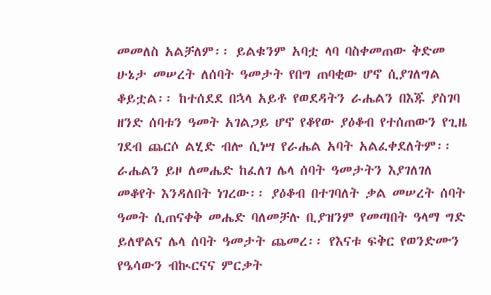መመለስ አልቻለም፡፡ ይልቁንም አባቷ ላባ ባስቀመጠው ቅድመ ሁኔታ መሠረት ለሰባት ዓመታት የበግ ጠባቂው ሆኖ ሲያገለግል ቆይቷል፡፡ ከተሰደደ በኋላ አይቶ የወደዳትን ራሔልን በእጁ ያስገባ ዘንድ ሰባቱን ዓመት አገልጋይ ሆኖ የቆየው ያዕቆብ የተሰጠውን የጊዜ ገደብ ጨርሶ ልሂድ ብሎ ሲነሣ የራሔል አባት አልፈቀደለትም፡፡ ራሔልን ይዞ ለመሔድ ከፈለገ ሌላ ሰባት ዓመታትን እያገለገለ መቆየት እንዳለበት ነገረው፡፡ ያዕቆብ በተገባለት ቃል መሠረት ሰባት ዓመት ሲጠናቀቅ መሔድ ባለመቻሉ ቢያዝንም የመጣበት ዓላማ ግድ ይለዋልና ሌላ ሰባት ዓመታት ጨመረ፡፡ የእናቱ ፍቅር የወንድሙን የዔሳውን ብኲርናና ምርቃት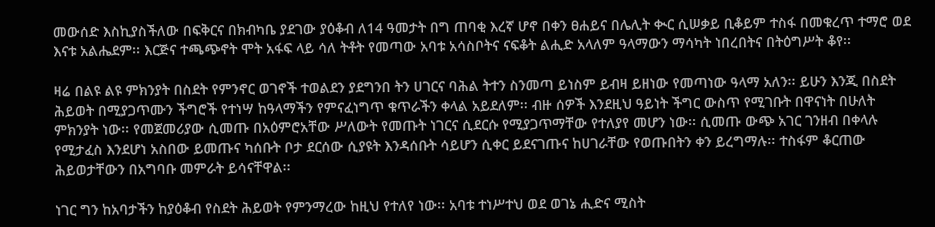መውሰድ እስኪያስችለው በፍቅርና በክብካቤ ያደገው ያዕቆብ ለ14 ዓመታት በግ ጠባቂ እረኛ ሆኖ በቀን ፀሐይና በሌሊት ቊር ሲሠቃይ ቢቆይም ተስፋ በመቁረጥ ተማሮ ወደ እናቱ አልሔደም፡፡ እርጅና ተጫጭኖት ሞት አፋፍ ላይ ሳለ ትቶት የመጣው አባቱ አሳስቦትና ናፍቆት ልሒድ አላለም ዓላማውን ማሳካት ነበረበትና በትዕግሥት ቆየ፡፡

ዛሬ በልዩ ልዩ ምክንያት በስደት የምንኖር ወገኖች ተወልደን ያደግንበ ትን ሀገርና ባሕል ትተን ስንመጣ ይነስም ይብዛ ይዘነው የመጣነው ዓላማ አለን፡፡ ይሁን እንጂ በስደት ሕይወት በሚያጋጥሙን ችግሮች የተነሣ ከዓላማችን የምናፈነግጥ ቁጥራችን ቀላል አይደለም፡፡ ብዙ ሰዎች እንደዚህ ዓይነት ችግር ውስጥ የሚገቡት በዋናነት በሁለት ምክንያት ነው፡፡ የመጀመሪያው ሲመጡ በአዕምሮአቸው ሥለውት የመጡት ነገርና ሲደርሱ የሚያጋጥማቸው የተለያየ መሆን ነው፡፡ ሲመጡ ውጭ አገር ገንዘብ በቀላሉ የሚታፈስ እንደሆነ አስበው ይመጡና ካሰቡት ቦታ ደርሰው ሲያዩት እንዳሰቡት ሳይሆን ሲቀር ይደናገጡና ከሀገራቸው የወጡበትን ቀን ይረግማሉ፡፡ ተስፋም ቆርጠው ሕይወታቸውን በአግባቡ መምራት ይሳናቸዋል፡፡

ነገር ግን ከአባታችን ከያዕቆብ የስደት ሕይወት የምንማረው ከዚህ የተለየ ነው፡፡ አባቱ ተነሥተህ ወደ ወገኔ ሒድና ሚስት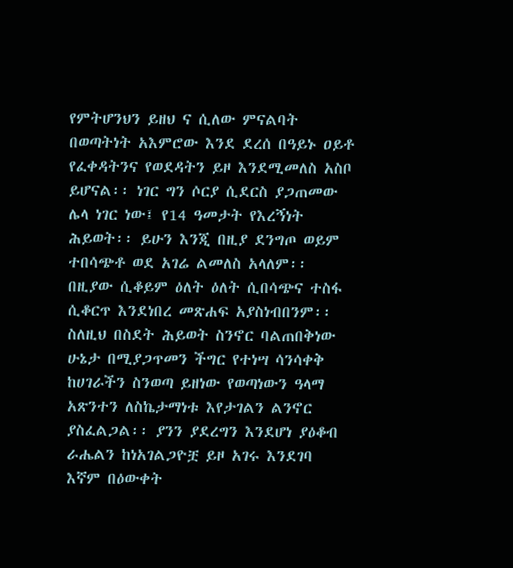የምትሆንህን ይዘህ ና ሲለው ምናልባት በወጣትነት አእምሮው እንደ ደረሰ በዓይኑ ዐይቶ የፈቀዳትንና የወደዳትን ይዞ እንደሚመለስ አስቦ ይሆናል፡፡ ነገር ግን ሶርያ ሲደርስ ያጋጠመው ሌላ ነገር ነው፤ የ14 ዓመታት የእረኝነት ሕይወት፡፡ ይሁን እንጂ በዚያ ደንግጦ ወይም ተበሳጭቶ ወደ አገሬ ልመለስ አላለም፡፡ በዚያው ሲቆይም ዕለት ዕለት ሲበሳጭና ተስፋ ሲቆርጥ እንደነበረ መጽሐፍ አያስነብበንም፡፡ ስለዚህ በስደት ሕይወት ስንኖር ባልጠበቅነው ሁኔታ በሚያጋጥመን ችግር የተነሣ ሳንሳቀቅ ከሀገራችን ስንወጣ ይዘነው የወጣነውን ዓላማ አጽንተን ለስኬታማነቱ እየታገልን ልንኖር ያስፈልጋል፡፡ ያንን ያደረግን እንደሆነ ያዕቆብ ራሔልን ከነአገልጋዮቿ ይዞ አገሩ እንደገባ እኛም በዕውቀት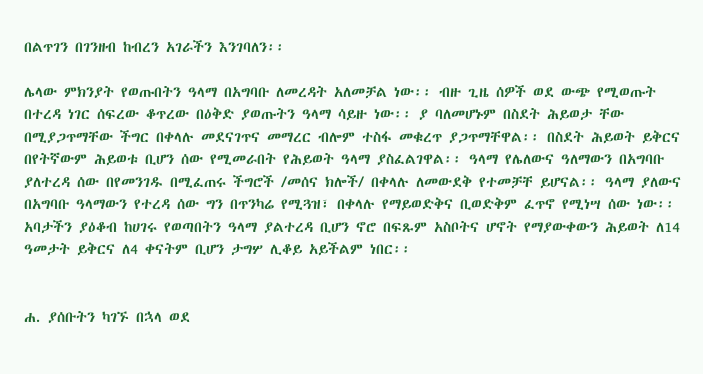በልጥገን በገንዘብ ከብረን አገራችን እንገባለን፡፡

ሌላው ምክንያት የወጡበትን ዓላማ በአግባቡ ለመረዳት አለመቻል ነው፡፡ ብዙ ጊዜ ሰዎች ወደ ውጭ የሚወጡት በተረዳ ነገር ሰፍረው ቆጥረው በዕቅድ ያወጡትን ዓላማ ሳይዙ ነው፡፡ ያ ባለመሆኑም በስደት ሕይወታ ቸው በሚያጋጥማቸው ችግር በቀላሉ መደናገጥና መማረር ብሎም ተስፋ መቁረጥ ያጋጥማቸዋል፡፡ በስደት ሕይወት ይቅርና በየትኛውም ሕይወቱ ቢሆን ሰው የሚመራበት የሕይወት ዓላማ ያስፈልገዋል፡፡ ዓላማ የሌለውና ዓለማውን በአግባቡ ያለተረዳ ሰው በየመንገዱ በሚፈጠሩ ችግሮች /መሰና ክሎች/ በቀላሉ ለመውደቅ የተመቻቸ ይሆናል፡፡ ዓላማ ያለውና በአግባቡ ዓላማውን የተረዳ ሰው ግን በጥንካሬ የሚጓዝ፣ በቀላሉ የማይወድቅና ቢወድቅም ፈጥኖ የሚነሣ ሰው ነው፡፡ አባታችን ያዕቆብ ከሀገሩ የወጣበትን ዓላማ ያልተረዳ ቢሆን ኖሮ በፍጹም አስቦትና ሆኖት የማያውቀውን ሕይወት ለ14 ዓመታት ይቅርና ለ4 ቀናትም ቢሆን ታግሦ ሊቆይ አይችልም ነበር፡፡


ሐ. ያሰቡትን ካገኙ በኋላ ወደ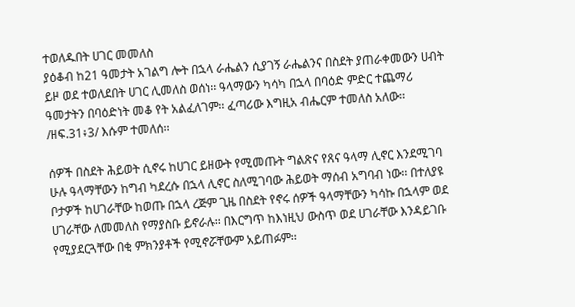ተወለዱበት ሀገር መመለስ
ያዕቆብ ከ21 ዓመታት አገልግ ሎት በኋላ ራሔልን ሲያገኝ ራሔልንና በስደት ያጠራቀመውን ሀብት ይዞ ወደ ተወለደበት ሀገር ሊመለስ ወሰነ፡፡ ዓላማውን ካሳካ በኋላ በባዕድ ምድር ተጨማሪ ዓመታትን በባዕድነት መቆ የት አልፈለገም፡፡ ፈጣሪው እግዚአ ብሔርም ተመለስ አለው፡፡ /ዘፍ.31፥3/ እሱም ተመለሰ፡፡

ሰዎች በስደት ሕይወት ሲኖሩ ከሀገር ይዘውት የሚመጡት ግልጽና የጸና ዓላማ ሊኖር እንደሚገባ ሁሉ ዓላማቸውን ከግብ ካደረሱ በኋላ ሊኖር ስለሚገባው ሕይወት ማሰብ አግባብ ነው፡፡ በተለያዩ ቦታዎች ከሀገራቸው ከወጡ በኋላ ረጅም ጊዜ በስደት የኖሩ ሰዎች ዓላማቸውን ካሳኩ በኋላም ወደ ሀገራቸው ለመመለስ የማያስቡ ይኖራሉ፡፡ በእርግጥ ከእነዚህ ውስጥ ወደ ሀገራቸው እንዳይገቡ የሚያደርጓቸው በቂ ምክንያቶች የሚኖሯቸውም አይጠፉም፡፡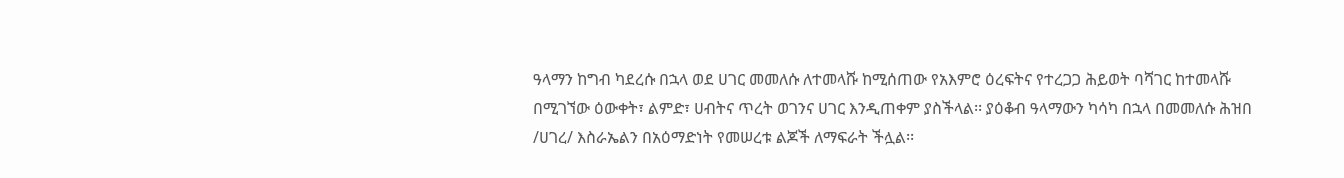ዓላማን ከግብ ካደረሱ በኋላ ወደ ሀገር መመለሱ ለተመላሹ ከሚሰጠው የአእምሮ ዕረፍትና የተረጋጋ ሕይወት ባሻገር ከተመላሹ በሚገኘው ዕውቀት፣ ልምድ፣ ሀብትና ጥረት ወገንና ሀገር እንዲጠቀም ያስችላል፡፡ ያዕቆብ ዓላማውን ካሳካ በኋላ በመመለሱ ሕዝበ /ሀገረ/ እስራኤልን በአዕማድነት የመሠረቱ ልጆች ለማፍራት ችሏል፡፡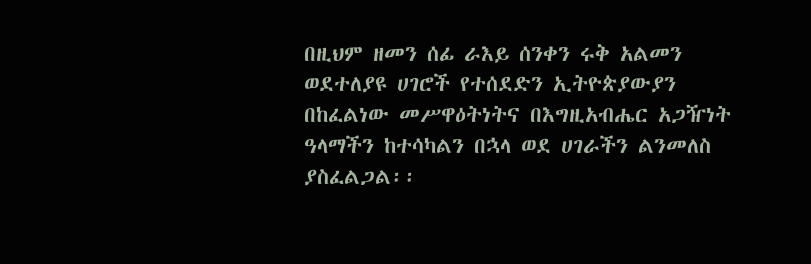በዚህም ዘመን ሰፊ ራእይ ሰንቀን ሩቅ አልመን ወደተለያዩ ሀገሮች የተሰደድን ኢትዮጵያውያን በከፈልነው መሥዋዕትነትና በእግዚአብሔር አጋዥነት ዓላማችን ከተሳካልን በኋላ ወደ ሀገራችን ልንመለስ ያስፈልጋል፡፡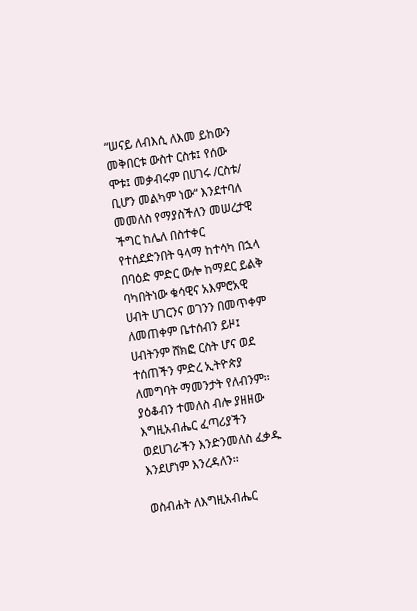“ሠናይ ለብእሲ ለእመ ይከውን መቅበርቱ ውስተ ርስቱ፤ የሰው ሞቱ፤ መቃብሩም በሀገሩ /ርስቱ/ ቢሆን መልካም ነው“ እንደተባለ መመለስ የማያስችለን መሠረታዊ ችግር ከሌለ በስተቀር የተሰደድንበት ዓላማ ከተሳካ በኋላ በባዕድ ምድር ውሎ ከማደር ይልቅ ባካበትነው ቁሳዊና አእምሮአዊ ሀብት ሀገርንና ወገንን በመጥቀም ለመጠቀም ቤተሰብን ይዞ፤ ሀብትንም ሸክፎ ርስት ሆና ወደ ተሰጠችን ምድረ ኢትዮጵያ ለመግባት ማመንታት የለብንም፡፡ ያዕቆብን ተመለስ ብሎ ያዘዘው እግዚአብሔር ፈጣሪያችን ወደሀገራችን እንድንመለስ ፈቃዱ እንደሆነም እንረዳለን፡፡

ወስብሐት ለእግዚአብሔር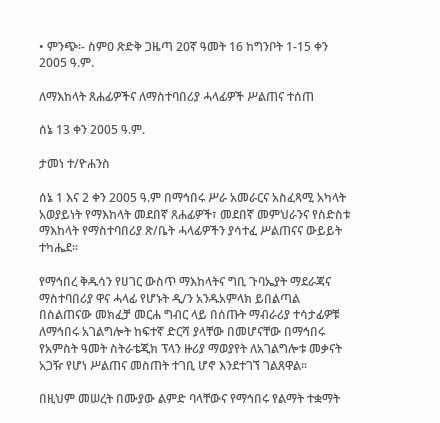• ምንጭ፡- ስምዐ ጽድቅ ጋዜጣ 20ኛ ዓመት 16 ከግንቦት 1-15 ቀን 2005 ዓ.ም.

ለማእከላት ጸሐፊዎችና ለማስተባበሪያ ሓላፊዎች ሥልጠና ተሰጠ

ሰኔ 13 ቀን 2005 ዓ.ም.

ታመነ ተ/ዮሐንስ

ሰኔ 1 እና 2 ቀን 2005 ዓ.ም በማኅበሩ ሥራ አመራርና አስፈጻሚ አካላት አወያይነት የማእከላት መደበኛ ጸሐፊዎች፣ መደበኛ መምህራንና የስድስቱ ማእከላት የማስተባበሪያ ጽ/ቤት ሓላፊዎችን ያሳተፈ ሥልጠናና ውይይት ተካሔደ፡፡

የማኅበረ ቅዱሳን የሀገር ውስጥ ማእከላትና ግቢ ጉባኤያት ማደራጃና ማስተባበሪያ ዋና ሓላፊ የሆኑት ዲ/ን አንዱአምላክ ይበልጣል በስልጠናው መክፈቻ መርሐ ግብር ላይ በሰጡት ማብራሪያ ተሳታፊዎቹ ለማኅበሩ አገልግሎት ከፍተኛ ድርሻ ያላቸው በመሆናቸው በማኅበሩ የአምስት ዓመት ስትራቴጂክ ፕላን ዙሪያ ማወያየት ለአገልግሎቱ መቃናት አጋዥ የሆነ ሥልጠና መስጠት ተገቢ ሆኖ እንደተገኘ ገልጸዋል፡፡

በዚህም መሠረት በሙያው ልምድ ባላቸውና የማኅበሩ የልማት ተቋማት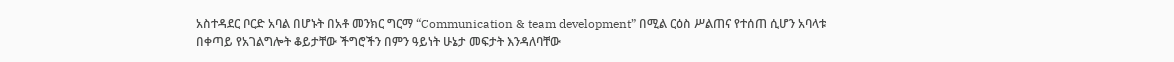አስተዳደር ቦርድ አባል በሆኑት በአቶ መንክር ግርማ “Communication & team development” በሚል ርዕስ ሥልጠና የተሰጠ ሲሆን አባላቱ በቀጣይ የአገልግሎት ቆይታቸው ችግሮችን በምን ዓይነት ሁኔታ መፍታት እንዳለባቸው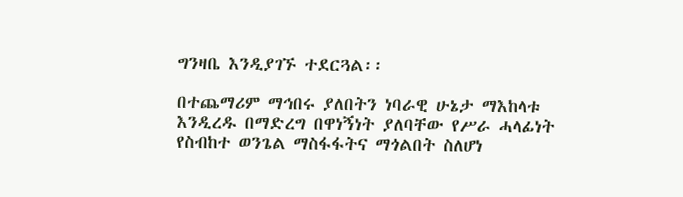ግንዛቤ እንዲያገኙ ተደርጓል፡፡

በተጨማሪም ማኅበሩ ያለበትን ነባራዊ ሁኔታ ማእከላቱ እንዲረዱ በማድረግ በዋነኝነት ያለባቸው የሥራ ሓላፊነት የስብከተ ወንጌል ማስፋፋትና ማጎልበት ስለሆነ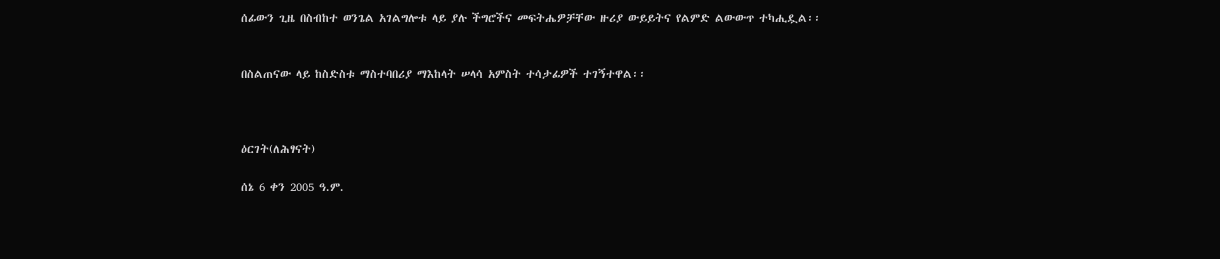ሰፊውን ጊዜ በስብከተ ወንጌል አገልግሎቱ ላይ ያሉ ችግሮችና መፍትሔዎቻቸው ዙሪያ ውይይትና የልምድ ልውውጥ ተካሒዷል፡፡


በስልጠናው ላይ ከስድስቱ ማስተባበሪያ ማእከላት ሠላሳ አምስት ተሳታፊዎች ተገኝተዋል፡፡



ዕርገት(ለሕፃናት)

ሰኔ 6 ቀን 2005 ዓ.ም.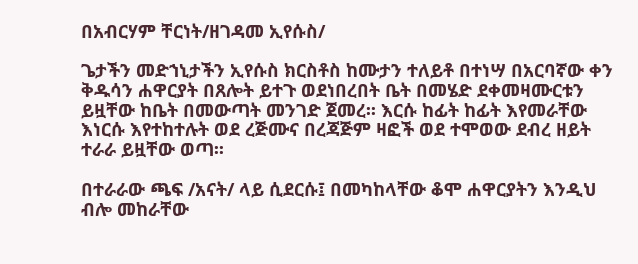በአብርሃም ቸርነት/ዘገዳመ ኢየሱስ/

ጌታችን መድኀኒታችን ኢየሱስ ክርስቶስ ከሙታን ተለይቶ በተነሣ በአርባኛው ቀን ቅዱሳን ሐዋርያት በጸሎት ይተጉ ወደነበረበት ቤት በመሄድ ደቀመዛሙርቱን ይዟቸው ከቤት በመውጣት መንገድ ጀመረ፡፡ እርሱ ከፊት ከፊት እየመራቸው እነርሱ እየተከተሉት ወደ ረጅሙና በረጃጅም ዛፎች ወደ ተሞወው ደብረ ዘይት ተራራ ይዟቸው ወጣ፡፡

በተራራው ጫፍ /አናት/ ላይ ሲደርሱ፤ በመካከላቸው ቆሞ ሐዋርያትን እንዲህ ብሎ መከራቸው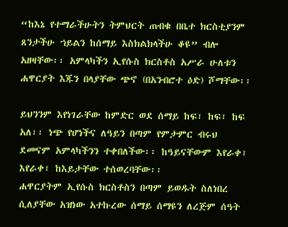“ከእኔ የተማራችሁትን ትምህርት ጠብቁ በቤተ ክርስቲያንም ጸንታችሁ ኀይልን ከሰማይ እስክልክላችሁ ቆዩ” ብሎ አዘዛቸው፡፡ አምላካችን ኢየሱስ ክርስቶስ አሥራ ሁለቱን ሐዋርያት እጁን በላያቸው ጭኖ (በአንብሮተ ዕድ) ሾማቸው፡፡

ይህንንም እየነገራቸው ከምድር ወደ ሰማይ ከፍ፣ ከፍ፣ ከፍ አለ፡፡ ነጭ የሆነችና ለዓይን በጣም የምታምር ብሩህ ደመናም አምላካችንን ተቀበለችው፡፡ ከዓይናቸውም እየራቀ፣ እየራቀ፣ ከእይታቸው ተሰወረባቸው፡፡
ሐዋርያትም ኢየሱስ ክርስቶስን በጣም ይወዱት ስለነበረ ሲለያቸው አዝነው አተኩረው ሰማይ ሰማዩን ለረጅም ሰዓት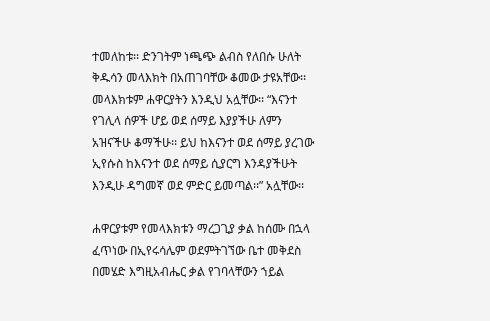ተመለከቱ፡፡ ድንገትም ነጫጭ ልብስ የለበሱ ሁለት ቅዱሳን መላእክት በአጠገባቸው ቆመው ታዩአቸው፡፡ መላእክቱም ሐዋርያትን እንዲህ አሏቸው፡፡ “እናንተ የገሊላ ሰዎች ሆይ ወደ ሰማይ እያያችሁ ለምን አዝናችሁ ቆማችሁ፡፡ ይህ ከእናንተ ወደ ሰማይ ያረገው ኢየሱስ ከእናንተ ወደ ሰማይ ሲያርግ እንዳያችሁት እንዲሁ ዳግመኛ ወደ ምድር ይመጣል፡፡” አሏቸው፡፡

ሐዋርያቱም የመላእክቱን ማረጋጊያ ቃል ከሰሙ በኋላ ፈጥነው በኢየሩሳሌም ወደምትገኘው ቤተ መቅደስ በመሄድ እግዚአብሔር ቃል የገባላቸውን ኀይል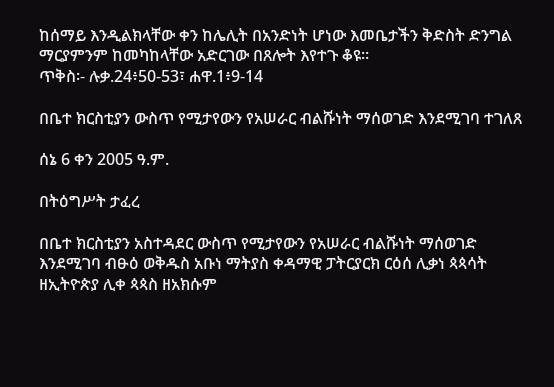ከሰማይ እንዲልክላቸው ቀን ከሌሊት በአንድነት ሆነው እመቤታችን ቅድስት ድንግል ማርያምንም ከመካከላቸው አድርገው በጸሎት እየተጉ ቆዩ፡፡
ጥቅስ፡- ሉቃ.24፥50-53፣ ሐዋ.1፥9-14

በቤተ ክርስቲያን ውስጥ የሚታየውን የአሠራር ብልሹነት ማሰወገድ እንደሚገባ ተገለጸ

ሰኔ 6 ቀን 2005 ዓ.ም.

በትዕግሥት ታፈረ

በቤተ ክርስቲያን አስተዳደር ውስጥ የሚታየውን የአሠራር ብልሹነት ማሰወገድ እንደሚገባ ብፁዕ ወቅዱስ አቡነ ማትያስ ቀዳማዊ ፓትርያርክ ርዕሰ ሊቃነ ጳጳሳት ዘኢትዮጵያ ሊቀ ጳጳስ ዘአክሱም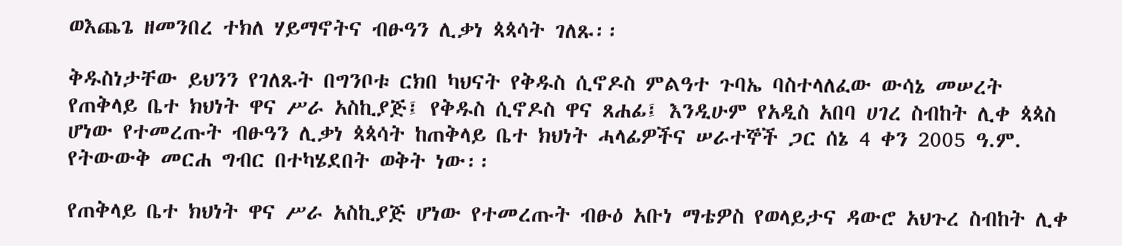ወእጨጌ ዘመንበረ ተክለ ሃይማኖትና ብፁዓን ሊቃነ ጳጳሳት ገለጹ፡፡

ቅዱስነታቸው ይህንን የገለጹት በግንቦቱ ርክበ ካህናት የቅዱስ ሲኖዶስ ምልዓተ ጉባኤ ባስተላለፈው ውሳኔ መሠረት የጠቅላይ ቤተ ክህነት ዋና ሥራ አስኪያጅ፤ የቅዱስ ሲኖዶስ ዋና ጸሐፊ፤ እንዲሁም የአዲስ አበባ ሀገረ ስብከት ሊቀ ጳጳስ ሆነው የተመረጡት ብፁዓን ሊቃነ ጳጳሳት ከጠቅላይ ቤተ ክህነት ሓላፊዎችና ሠራተኞች ጋር ሰኔ 4 ቀን 2005 ዓ.ም. የትውውቅ መርሐ ግብር በተካሄደበት ወቅት ነው፡፡

የጠቅላይ ቤተ ክህነት ዋና ሥራ አስኪያጅ ሆነው የተመረጡት ብፁዕ አቡነ ማቴዎስ የወላይታና ዳውሮ አህጉረ ስብከት ሊቀ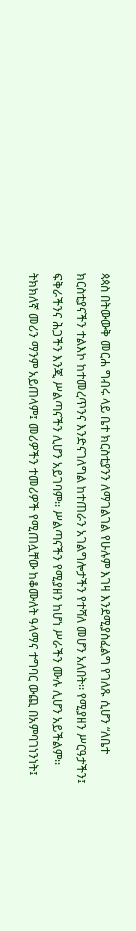ጳጳስ በትውውቅ መርሐ ግብሩ ላይ ቤተ ክርስቲያንን ለማገልገል የሁሉም እገዛ እንደሚያስፈልግ የገለጹ ሲሆን “ለቤተ ክርስቲያናችን ተልእኮ ከተመረጥንና እንድናገለግል ከተጠራን አገልግሎታችን የተሻለ መሆን አለበት፡፡ የሚያዘን ሥርዓታችን፤ ፍቅራችንና ሕጋችን እንጂ ሥልጣናችን ሊሆን አይገባም፡፡ ሥልጣናችን የሚያዘን ከሆነ ሥራችን ሙሉ ሊሆን አይችልም፡፡ ትክክለኛ መሪን ማንም አይጠላም፤ መሪዎችን ተመሪዎች የሚጠሏቸው ከቆሙለት ዓላማና ተግባር ውጪ በአምባገነንነት፤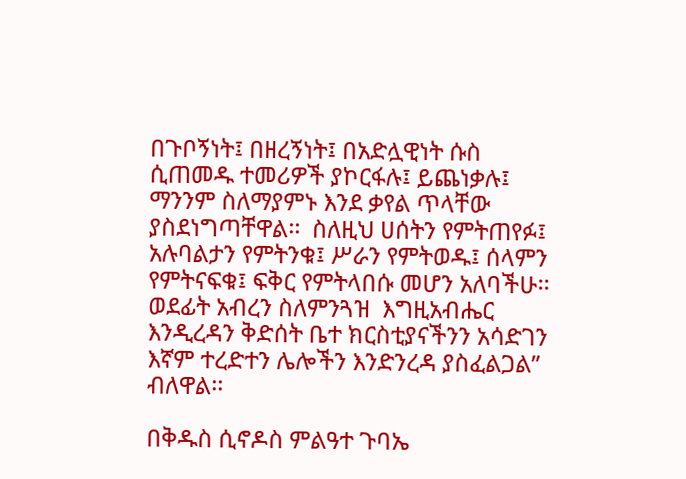በጉቦኝነት፤ በዘረኝነት፤ በአድሏዊነት ሱስ ሲጠመዱ ተመሪዎች ያኮርፋሉ፤ ይጨነቃሉ፤ ማንንም ስለማያምኑ እንደ ቃየል ጥላቸው ያስደነግጣቸዋል፡፡  ስለዚህ ሀሰትን የምትጠየፉ፤ አሉባልታን የምትንቁ፤ ሥራን የምትወዱ፤ ሰላምን የምትናፍቁ፤ ፍቅር የምትላበሱ መሆን አለባችሁ፡፡ ወደፊት አብረን ስለምንጓዝ  እግዚአብሔር እንዲረዳን ቅድሰት ቤተ ክርስቲያናችንን አሳድገን እኛም ተረድተን ሌሎችን እንድንረዳ ያስፈልጋል” ብለዋል፡፡

በቅዱስ ሲኖዶስ ምልዓተ ጉባኤ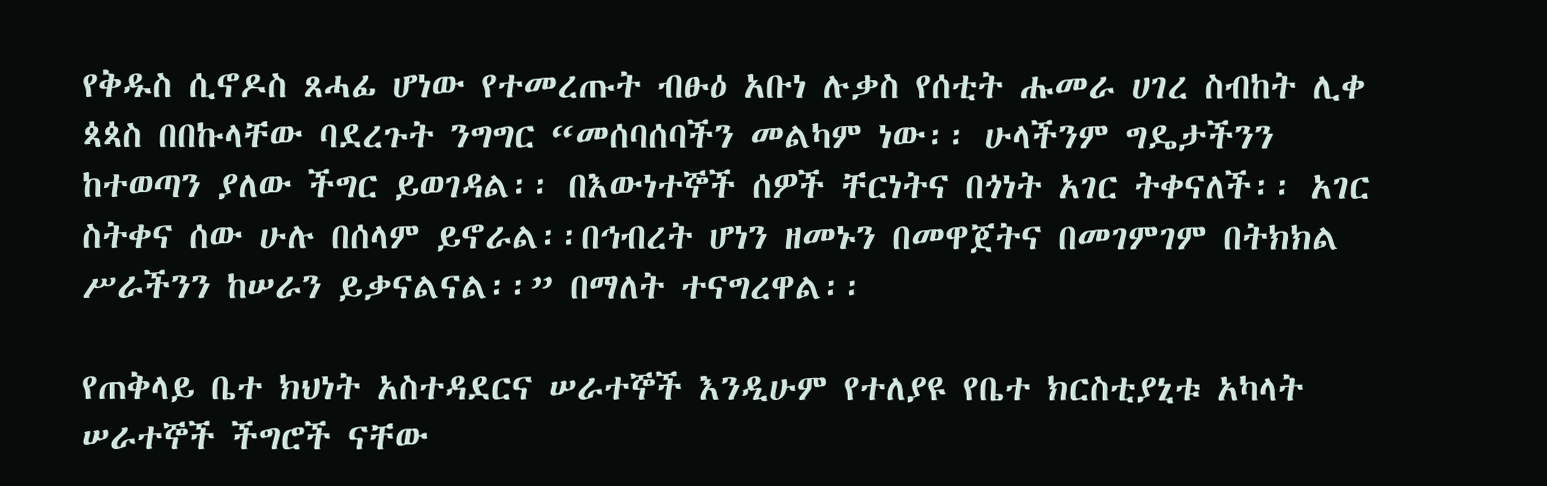የቅዱስ ሲኖዶስ ጸሓፊ ሆነው የተመረጡት ብፁዕ አቡነ ሉቃስ የሰቲት ሑመራ ሀገረ ስብከት ሊቀ ጳጳስ በበኩላቸው ባደረጉት ንግግር “መሰባሰባችን መልካም ነው፡፡ ሁላችንም ግዴታችንን ከተወጣን ያለው ችግር ይወገዳል፡፡ በእውነተኞች ሰዎች ቸርነትና በጎነት አገር ትቀናለች፡፡ አገር ስትቀና ሰው ሁሉ በሰላም ይኖራል፡፡በኅብረት ሆነን ዘመኑን በመዋጀትና በመገምገም በትክክል ሥራችንን ከሠራን ይቃናልናል፡፡” በማለት ተናግረዋል፡፡

የጠቅላይ ቤተ ክህነት አስተዳደርና ሠራተኞች እንዲሁም የተለያዩ የቤተ ክርስቲያኒቱ አካላት ሠራተኞች ችግሮች ናቸው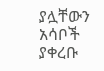ያሏቸውን አሳቦች ያቀረቡ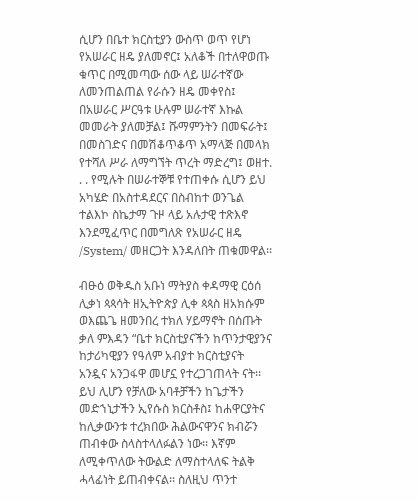ሲሆን በቤተ ክርስቲያን ውስጥ ወጥ የሆነ የአሠራር ዘዴ ያለመኖር፤ አለቆች በተለዋወጡ ቁጥር በሚመጣው ሰው ላይ ሠራተኛው ለመንጠልጠል የራሱን ዘዴ መቀየስ፤ በአሠራር ሥርዓቱ ሁሉም ሠራተኛ እኩል መመራት ያለመቻል፤ ሹማምንትን በመፍራት፤ በመስገድና በመሽቆጥቆጥ አማላጅ በመላክ የተሻለ ሥራ ለማግኘት ጥረት ማድረግ፤ ወዘተ. . . የሚሉት በሠራተኞቹ የተጠቀሱ ሲሆን ይህ አካሄድ በአስተዳደርና በስብከተ ወንጌል ተልእኮ ስኬታማ ጉዞ ላይ አሉታዊ ተጽእኖ እንደሚፈጥር በመግለጽ የአሠራር ዘዴ /System/ መዘርጋት እንዳለበት ጠቁመዋል፡፡

ብፁዕ ወቅዱስ አቡነ ማትያስ ቀዳማዊ ርዕሰ ሊቃነ ጳጳሳት ዘኢትዮጵያ ሊቀ ጳጳስ ዘአክሱም ወእጨጌ ዘመንበረ ተክለ ሃይማኖት በሰጡት ቃለ ምእዳን “ቤተ ክርስቲያናችን ከጥንታዊያንና ከታሪካዊያን የዓለም አብያተ ክርስቲያናት አንዷና አንጋፋዋ መሆኗ የተረጋገጠላት ናት፡፡ ይህ ሊሆን የቻለው አባቶቻችን ከጌታችን መድኀኒታችን ኢየሱስ ክርስቶስ፤ ከሐዋርያትና  ከሊቃውንቱ ተረክበው ሕልውናዋንና ክብሯን ጠብቀው ስላስተላለፉልን ነው፡፡ እኛም ለሚቀጥለው ትውልድ ለማስተላለፍ ትልቅ ሓላፊነት ይጠብቀናል፡፡ ስለዚህ ጥንተ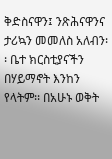ቅድስናዋን፤ ንጽሕናዋንና ታሪኳን መመለስ አለብን፡፡ ቤተ ክርስቲያናችን በሃይማኖት እንከን የላትም፡፡ በአሁኑ ወቅት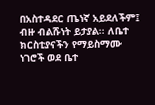በአስተዳደር ጤነኛ አይደለችም፤ ብዙ ብልሹነት ይታያል፡፡ ለቤተ ክርስቲያናችን የማይስማሙ ነገሮች ወደ ቤተ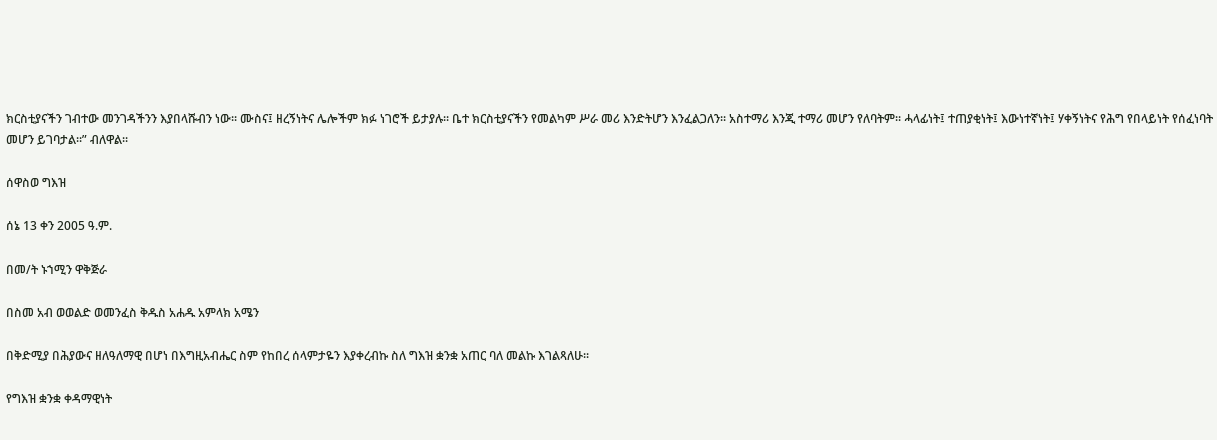ክርስቲያናችን ገብተው መንገዳችንን እያበላሹብን ነው፡፡ ሙስና፤ ዘረኝነትና ሌሎችም ክፉ ነገሮች ይታያሉ፡፡ ቤተ ክርስቲያናችን የመልካም ሥራ መሪ እንድትሆን እንፈልጋለን፡፡ አስተማሪ እንጂ ተማሪ መሆን የለባትም፡፡ ሓላፊነት፤ ተጠያቂነት፤ እውነተኛነት፤ ሃቀኝነትና የሕግ የበላይነት የሰፈነባት መሆን ይገባታል፡፡” ብለዋል፡፡

ሰዋስወ ግእዝ

ሰኔ 13 ቀን 2005 ዓ.ም.

በመ/ት ኑኀሚን ዋቅጅራ

በስመ አብ ወወልድ ወመንፈስ ቅዱስ አሐዱ አምላክ አሜን

በቅድሚያ በሕያውና ዘለዓለማዊ በሆነ በእግዚአብሔር ስም የከበረ ሰላምታዬን እያቀረብኩ ስለ ግእዝ ቋንቋ አጠር ባለ መልኩ እገልጻለሁ፡፡

የግእዝ ቋንቋ ቀዳማዊነት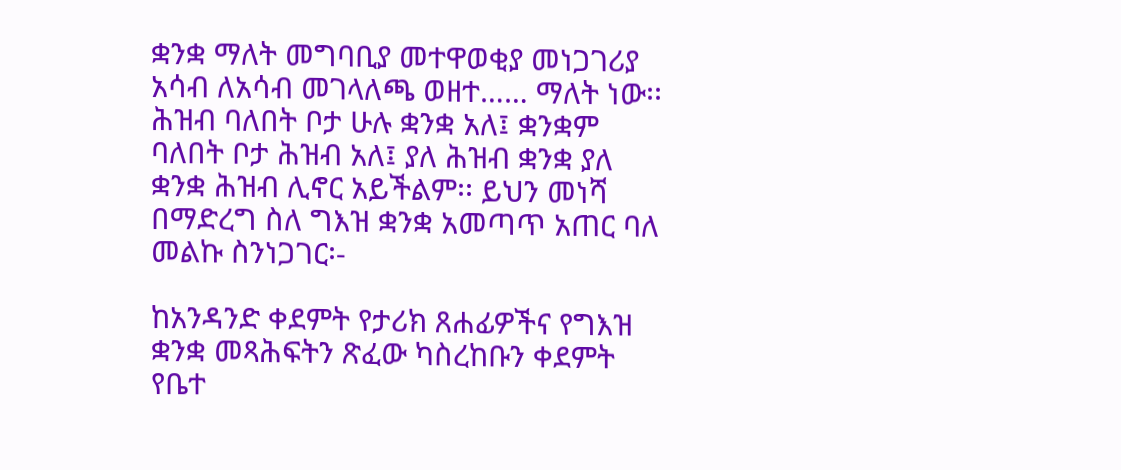ቋንቋ ማለት መግባቢያ መተዋወቂያ መነጋገሪያ አሳብ ለአሳብ መገላለጫ ወዘተ…… ማለት ነው፡፡ ሕዝብ ባለበት ቦታ ሁሉ ቋንቋ አለ፤ ቋንቋም ባለበት ቦታ ሕዝብ አለ፤ ያለ ሕዝብ ቋንቋ ያለ ቋንቋ ሕዝብ ሊኖር አይችልም፡፡ ይህን መነሻ በማድረግ ስለ ግእዝ ቋንቋ አመጣጥ አጠር ባለ መልኩ ስንነጋገር፡-

ከአንዳንድ ቀደምት የታሪክ ጸሐፊዎችና የግእዝ ቋንቋ መጻሕፍትን ጽፈው ካስረከቡን ቀደምት የቤተ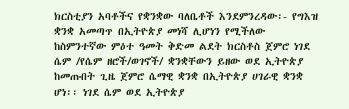ክርስቲያን አባቶችና የቋንቋው ባለቤቶች እንደምንረዳው፡- የግእዝ ቋንቋ አመጣጥ በኢትዮጵያ መነሻ ሊሆነን የሚችለው ከስምንተኛው ምዕተ ዓመት ቅድመ ልደት ክርስቶስ ጀምሮ ነገደ ሴም /የሴም ዘሮች/ወገኖች/ ቋንቋቸውን ይዘው ወደ ኢትዮጵያ ከመጡበት ጊዜ ጀምሮ ሴማዊ ቋንቋ በኢትዮጵያ ሀገራዊ ቋንቋ ሆነ፡፡ ነገደ ሴም ወደ ኢትዮጵያ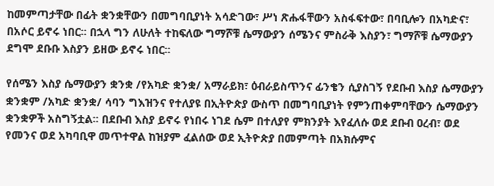ከመምጣታቸው በፊት ቋንቋቸውን በመግባቢያነት አሳድገው፣ ሥነ ጽሑፋቸውን አስፋፍተው፣ በባቢሎን በአካድና፣ በአሶር ይኖሩ ነበር፡፡ በኋላ ግን ለሁለት ተከፍለው ግማሾቹ ሴማውያን ሰሜንና ምስራቅ እስያን፣ ግማሾቹ ሴማውያን ደግሞ ደቡቡ እስያን ይዘው ይኖሩ ነበር፡፡

የሰሜን እስያ ሴማውያን ቋንቋ /የአካድ ቋንቋ/ አማራይክ፣ ዕብራይስጥንና ፊንቄን ሲያስገኝ የደቡብ እስያ ሴማውያን ቋንቋም /አካድ ቋንቋ/ ሳባን ግእዝንና የተለያዩ በኢትዮጵያ ውስጥ በመግባቢያነት የምንጠቀምባቸውን ሴማውያን ቋንቋዎች አስግኝቷል፡፡ በደቡብ እስያ ይኖሩ የነበሩ ነገደ ሴም በተለያየ ምክንያት እየፈለሱ ወደ ደቡብ ዐረብ፣ ወደ የመንና ወደ አካባቢዋ መጥተዋል ከዝያም ፈልሰው ወደ ኢትዮጵያ በመምጣት በአክሱምና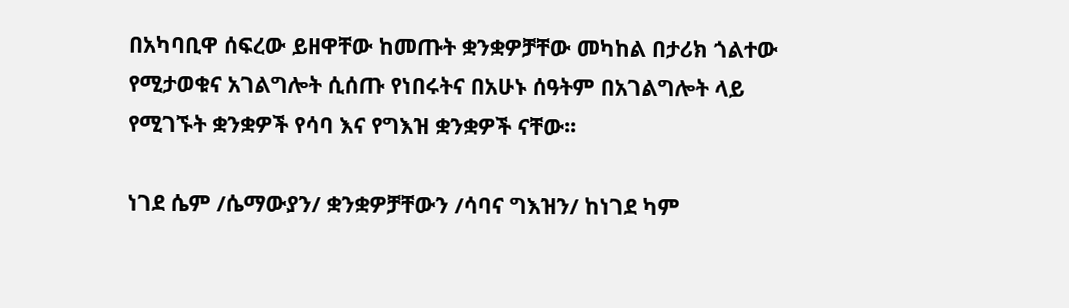በአካባቢዋ ሰፍረው ይዘዋቸው ከመጡት ቋንቋዎቻቸው መካከል በታሪክ ጎልተው የሚታወቁና አገልግሎት ሲሰጡ የነበሩትና በአሁኑ ሰዓትም በአገልግሎት ላይ የሚገኙት ቋንቋዎች የሳባ እና የግእዝ ቋንቋዎች ናቸው፡፡

ነገደ ሴም /ሴማውያን/ ቋንቋዎቻቸውን /ሳባና ግእዝን/ ከነገደ ካም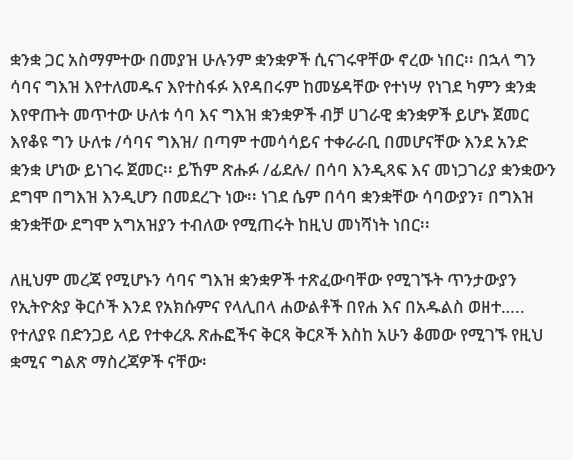ቋንቋ ጋር አስማምተው በመያዝ ሁሉንም ቋንቋዎች ሲናገሩዋቸው ኖረው ነበር፡፡ በኋላ ግን ሳባና ግእዝ እየተለመዱና እየተስፋፉ እየዳበሩም ከመሄዳቸው የተነሣ የነገደ ካምን ቋንቋ እየዋጡት መጥተው ሁለቱ ሳባ እና ግእዝ ቋንቋዎች ብቻ ሀገራዊ ቋንቋዎች ይሆኑ ጀመር እየቆዩ ግን ሁለቱ /ሳባና ግእዝ/ በጣም ተመሳሳይና ተቀራራቢ በመሆናቸው እንደ አንድ ቋንቋ ሆነው ይነገሩ ጀመር፡፡ ይኸም ጽሑፉ /ፊደሉ/ በሳባ እንዲጻፍ እና መነጋገሪያ ቋንቋውን ደግሞ በግእዝ እንዲሆን በመደረጉ ነው፡፡ ነገደ ሴም በሳባ ቋንቋቸው ሳባውያን፣ በግእዝ ቋንቋቸው ደግሞ አግአዝያን ተብለው የሚጠሩት ከዚህ መነሻነት ነበር፡፡

ለዚህም መረጃ የሚሆኑን ሳባና ግእዝ ቋንቋዎች ተጽፈውባቸው የሚገኙት ጥንታውያን የኢትዮጵያ ቅርሶች እንደ የአክሱምና የላሊበላ ሐውልቶች በየሐ እና በአዱልስ ወዘተ….. የተለያዩ በድንጋይ ላይ የተቀረጹ ጽሑፎችና ቅርጻ ቅርጾች እስከ አሁን ቆመው የሚገኙ የዚህ ቋሚና ግልጽ ማስረጃዎች ናቸው፡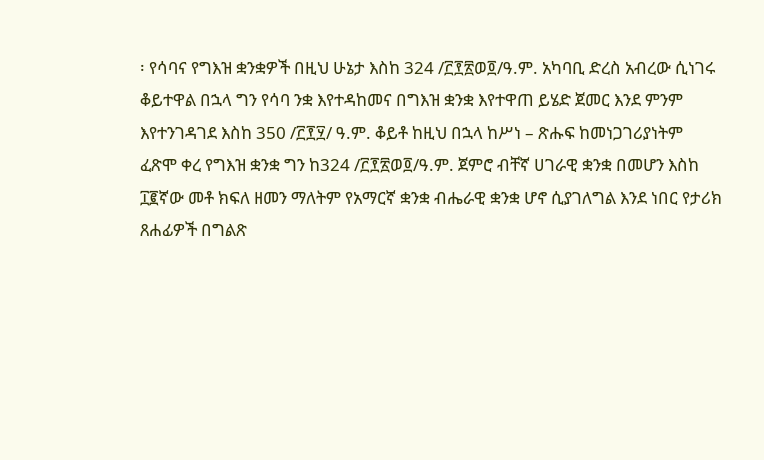፡ የሳባና የግእዝ ቋንቋዎች በዚህ ሁኔታ እስከ 324 /፫፻፳ወ፬/ዓ.ም. አካባቢ ድረስ አብረው ሲነገሩ ቆይተዋል በኋላ ግን የሳባ ንቋ እየተዳከመና በግእዝ ቋንቋ እየተዋጠ ይሄድ ጀመር እንደ ምንም እየተንገዳገደ እስከ 350 /፫፻፶/ ዓ.ም. ቆይቶ ከዚህ በኋላ ከሥነ – ጽሑፍ ከመነጋገሪያነትም ፈጽሞ ቀረ የግእዝ ቋንቋ ግን ከ324 /፫፻፳ወ፬/ዓ.ም. ጀምሮ ብቸኛ ሀገራዊ ቋንቋ በመሆን እስከ ፲፪ኛው መቶ ክፍለ ዘመን ማለትም የአማርኛ ቋንቋ ብሔራዊ ቋንቋ ሆኖ ሲያገለግል እንደ ነበር የታሪክ ጸሐፊዎች በግልጽ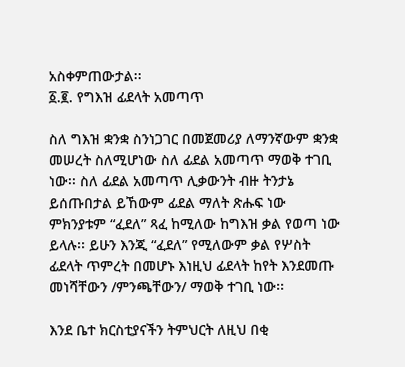አስቀምጠውታል፡፡
፩.፪. የግእዝ ፊደላት አመጣጥ

ስለ ግእዝ ቋንቋ ስንነጋገር በመጀመሪያ ለማንኛውም ቋንቋ መሠረት ስለሚሆነው ስለ ፊደል አመጣጥ ማወቅ ተገቢ ነው፡፡ ስለ ፊደል አመጣጥ ሊቃውንት ብዙ ትንታኔ ይሰጡበታል ይኸውም ፊደል ማለት ጽሑፍ ነው ምክንያቱም “ፈደለ” ጻፈ ከሚለው ከግእዝ ቃል የወጣ ነው ይላሉ፡፡ ይሁን እንጂ “ፈደለ” የሚለውም ቃል የሦስት ፊደላት ጥምረት በመሆኑ እነዚህ ፊደላት ከየት እንደመጡ መነሻቸውን /ምንጫቸውን/ ማወቅ ተገቢ ነው፡፡

እንደ ቤተ ክርስቲያናችን ትምህርት ለዚህ በቂ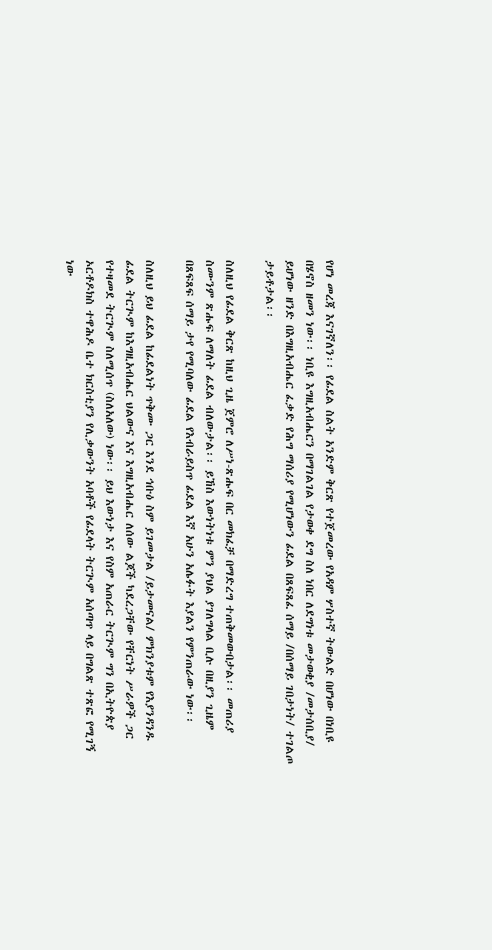የሆነ መረጃ እናገኛለን፡፡ የፊደል ስልት አንድም ቅርጽ የተጀመረው የአዳም ሦስተኛ ትውልድ በሆነው በነቢዩ በሄኖስ ዘመን ነው፡፡ ነቢዩ እግዚአብሔርን በማገልገል የታወቀ ደግ ስለ ነበር ለደግነቱ መታወቂያ /መታሰቢያ/ ይሆነው ዘንድ በእግዚአብሔር ፈቃድ የሕግ ማሰሪያ የሚሆነውን ፊደል በጸፍጸፈ ሰማይ /በሰማይ ገበታነት/ ተገልጦ ታይቶታል፡፡

ስለዚህ የፊደል ቅርጽ ከዚህ ጊዜ ጀምሮ ለሥነ-ጽሑፍ በር መክፈቻ በማድረግ ተጠቅመውበታል፡፡ መጠሪያ ስሙንም ጽሑፍ ለማለት ፊደል ብለውታል፡፡ ይኸስ እውነትነቱ ምን ያህል ያገለግላል ቢሉ በዚያን ጊዜም በጸፍጸፍ ሰማይ ታየ የሚባለው ፊደል የእብራይስጥ ፊደል እኛ አሁን አሌፉት እያልን የምንጠራው ነው፡፡

ስለዚህ ይህ ፊደል ከፊደልነት ጥቅሙ ጋር እንደ ኅቡዕ ስም ይገመታል /ይታመናል/ ምክንያቱም የእያንዳንዱ ፊደል ትርጒም ከእግዚአብሔር ህልውና እና እግዚአብሔር ለሰው ልጆች ካደረጋቸው የቸርነት ሥራዎች ጋር የተዛመደ ትርጒም ስለሚሰጥ (ስለአለው) ነው፡፡ ይህ እውነታ እና የስም አጠራር ትርጒም ግን በኢትዮጵያ ኦርቶዶክስ ተዋሕዶ ቤተ ክርስቲያን የሊቃውንት አባቶች የፊደላት ትርጒም አሰጣጥ ላይ በግልጽ ተጽፎ የሚገኝ ነው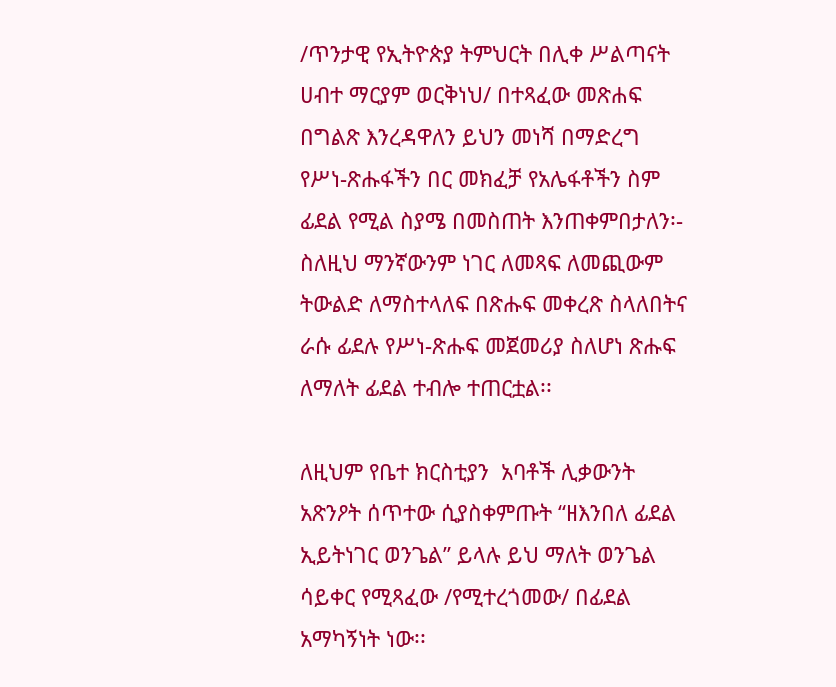/ጥንታዊ የኢትዮጵያ ትምህርት በሊቀ ሥልጣናት ሀብተ ማርያም ወርቅነህ/ በተጻፈው መጽሐፍ በግልጽ እንረዳዋለን ይህን መነሻ በማድረግ የሥነ-ጽሑፋችን በር መክፈቻ የአሌፋቶችን ስም ፊደል የሚል ስያሜ በመስጠት እንጠቀምበታለን፡- ስለዚህ ማንኛውንም ነገር ለመጻፍ ለመጪውም ትውልድ ለማስተላለፍ በጽሑፍ መቀረጽ ስላለበትና ራሱ ፊደሉ የሥነ-ጽሑፍ መጀመሪያ ስለሆነ ጽሑፍ ለማለት ፊደል ተብሎ ተጠርቷል፡፡

ለዚህም የቤተ ክርስቲያን  አባቶች ሊቃውንት አጽንዖት ሰጥተው ሲያስቀምጡት “ዘእንበለ ፊደል ኢይትነገር ወንጌል” ይላሉ ይህ ማለት ወንጌል ሳይቀር የሚጻፈው /የሚተረጎመው/ በፊደል አማካኝነት ነው፡፡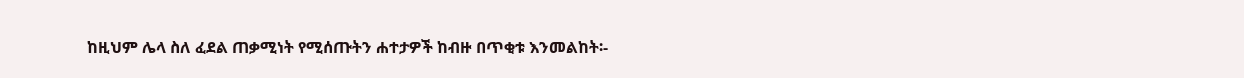ከዚህም ሌላ ስለ ፈደል ጠቃሚነት የሚሰጡትን ሐተታዎች ከብዙ በጥቂቱ እንመልከት፡-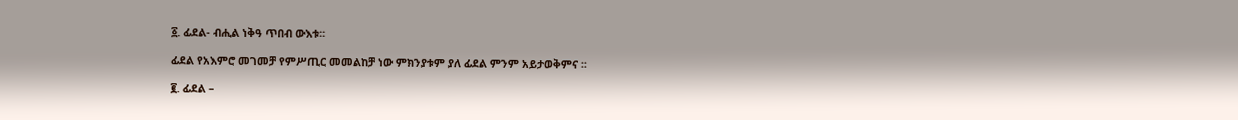፩. ፊደል- ብሒል ነቅዓ ጥበብ ውእቱ፡፡

ፊደል የአእምሮ መገመቻ የምሥጢር መመልከቻ ነው ምክንያቱም ያለ ፊደል ምንም አይታወቅምና ፡፡

፪. ፊደል –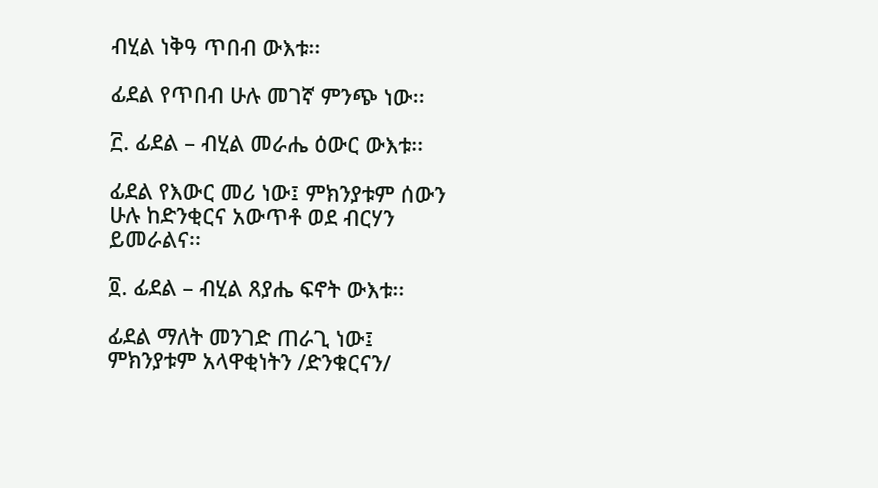ብሂል ነቅዓ ጥበብ ውእቱ፡፡

ፊደል የጥበብ ሁሉ መገኛ ምንጭ ነው፡፡

፫. ፊደል – ብሂል መራሔ ዕውር ውእቱ፡፡

ፊደል የእውር መሪ ነው፤ ምክንያቱም ሰውን ሁሉ ከድንቂርና አውጥቶ ወደ ብርሃን ይመራልና፡፡

፬. ፊደል – ብሂል ጸያሔ ፍኖት ውእቱ፡፡

ፊደል ማለት መንገድ ጠራጊ ነው፤ ምክንያቱም አላዋቂነትን /ድንቁርናን/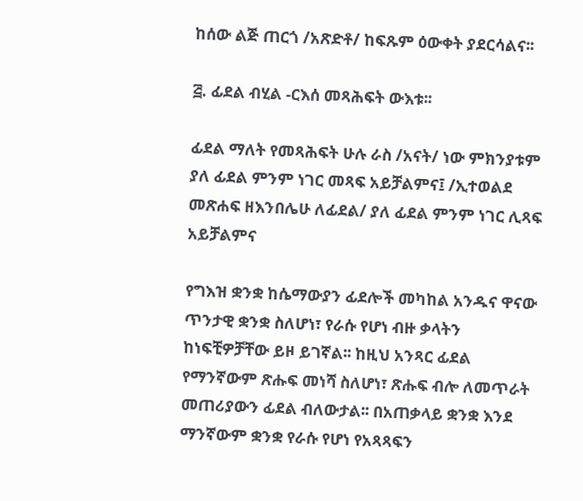ከሰው ልጅ ጠርጎ /አጽድቶ/ ከፍጹም ዕውቀት ያደርሳልና፡፡

፭. ፊደል ብሂል -ርእሰ መጻሕፍት ውእቱ፡፡

ፊደል ማለት የመጻሕፍት ሁሉ ራስ /አናት/ ነው ምክንያቱም ያለ ፊደል ምንም ነገር መጻፍ አይቻልምና፤ /ኢተወልደ መጽሐፍ ዘእንበሌሁ ለፊደል/ ያለ ፊደል ምንም ነገር ሊጻፍ አይቻልምና

የግእዝ ቋንቋ ከሴማውያን ፊደሎች መካከል አንዱና ዋናው ጥንታዊ ቋንቋ ስለሆነ፣ የራሱ የሆነ ብዙ ቃላትን ከነፍቺዎቻቸው ይዞ ይገኛል፡፡ ከዚህ አንጻር ፊደል የማንኛውም ጽሑፍ መነሻ ስለሆነ፣ ጽሑፍ ብሎ ለመጥራት መጠሪያውን ፊደል ብለውታል፡፡ በአጠቃላይ ቋንቋ እንደ ማንኛውም ቋንቋ የራሱ የሆነ የአጻጻፍን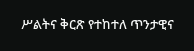ሥልትና ቅርጽ የተከተለ ጥንታዊና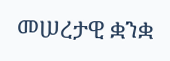መሠረታዊ ቋንቋ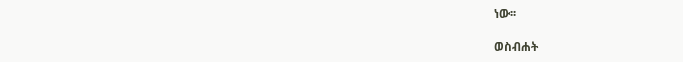ነው፡፡

ወስብሐት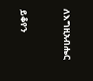ለእግዚአብሔር



ይቆየን